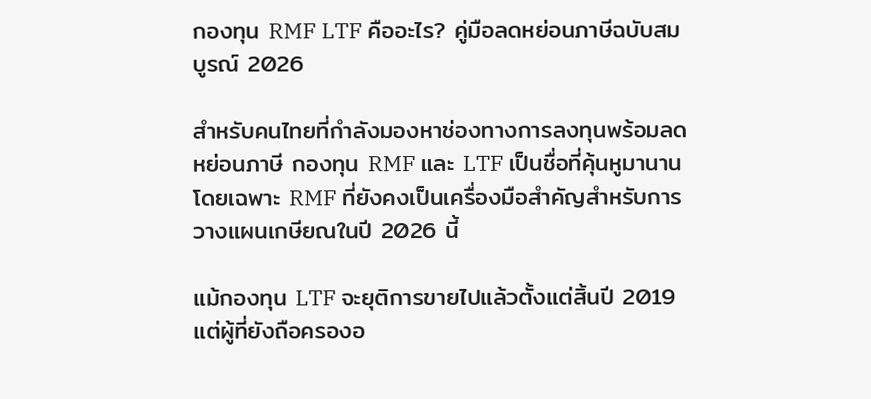กองทุน RMF LTF คืออะไร? คู่มือลดหย่อนภาษีฉบับสมบูรณ์ 2026

สำหรับคนไทยที่กำลังมองหาช่องทางการลงทุนพร้อมลดหย่อนภาษี กองทุน RMF และ LTF เป็นชื่อที่คุ้นหูมานาน โดยเฉพาะ RMF ที่ยังคงเป็นเครื่องมือสำคัญสำหรับการวางแผนเกษียณในปี 2026 นี้

แม้กองทุน LTF จะยุติการขายไปแล้วตั้งแต่สิ้นปี 2019 แต่ผู้ที่ยังถือครองอ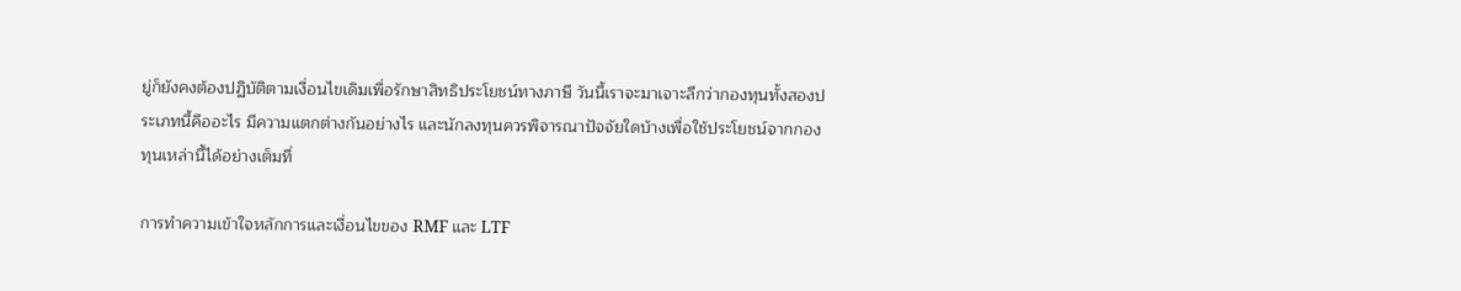ยู่ก็ยังคงต้องปฏิบัติตามเงื่อนไขเดิมเพื่อรักษาสิทธิประโยชน์ทางภาษี วันนี้เราจะมาเจาะลึกว่ากองทุนทั้งสองประเภทนี้คืออะไร มีความแตกต่างกันอย่างไร และนักลงทุนควรพิจารณาปัจจัยใดบ้างเพื่อใช้ประโยชน์จากกองทุนเหล่านี้ได้อย่างเต็มที่

การทำความเข้าใจหลักการและเงื่อนไขของ RMF และ LTF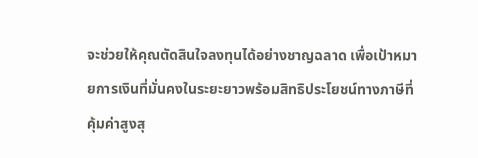จะช่วยให้คุณตัดสินใจลงทุนได้อย่างชาญฉลาด เพื่อเป้าหมายการเงินที่มั่นคงในระยะยาวพร้อมสิทธิประโยชน์ทางภาษีที่คุ้มค่าสูงสุ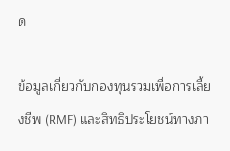ด

ข้อมูลเกี่ยวกับกองทุนรวมเพื่อการเลี้ยงชีพ (RMF) และสิทธิประโยชน์ทางภา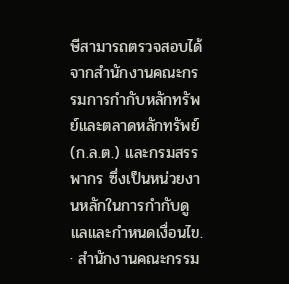ษีสามารถตรวจสอบได้จากสำนักงานคณะกรรมการกำกับหลักทรัพย์และตลาดหลักทรัพย์ (ก.ล.ต.) และกรมสรรพากร ซึ่งเป็นหน่วยงานหลักในการกำกับดูแลและกำหนดเงื่อนไข. · สำนักงานคณะกรรม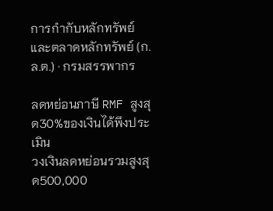การกำกับหลักทรัพย์และตลาดหลักทรัพย์ (ก.ล.ต.) · กรมสรรพากร

ลดหย่อนภาษี RMF สูงสุด30%ของเงินได้พึงประเมิน
วงเงินลดหย่อนรวมสูงสุด500,000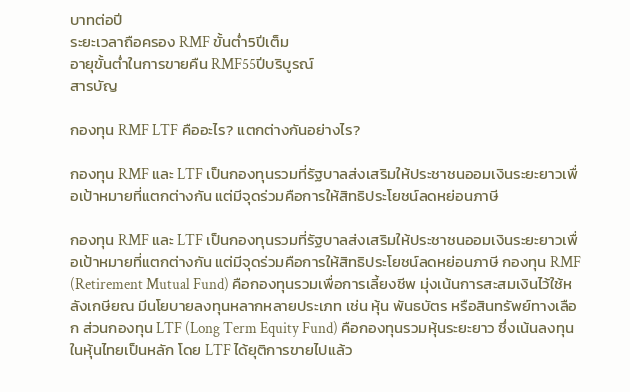บาทต่อปี
ระยะเวลาถือครอง RMF ขั้นต่ำ5ปีเต็ม
อายุขั้นต่ำในการขายคืน RMF55ปีบริบูรณ์
สารบัญ

กองทุน RMF LTF คืออะไร? แตกต่างกันอย่างไร?

กองทุน RMF และ LTF เป็นกองทุนรวมที่รัฐบาลส่งเสริมให้ประชาชนออมเงินระยะยาวเพื่อเป้าหมายที่แตกต่างกัน แต่มีจุดร่วมคือการให้สิทธิประโยชน์ลดหย่อนภาษี

กองทุน RMF และ LTF เป็นกองทุนรวมที่รัฐบาลส่งเสริมให้ประชาชนออมเงินระยะยาวเพื่อเป้าหมายที่แตกต่างกัน แต่มีจุดร่วมคือการให้สิทธิประโยชน์ลดหย่อนภาษี กองทุน RMF (Retirement Mutual Fund) คือกองทุนรวมเพื่อการเลี้ยงชีพ มุ่งเน้นการสะสมเงินไว้ใช้หลังเกษียณ มีนโยบายลงทุนหลากหลายประเภท เช่น หุ้น พันธบัตร หรือสินทรัพย์ทางเลือก ส่วนกองทุน LTF (Long Term Equity Fund) คือกองทุนรวมหุ้นระยะยาว ซึ่งเน้นลงทุนในหุ้นไทยเป็นหลัก โดย LTF ได้ยุติการขายไปแล้ว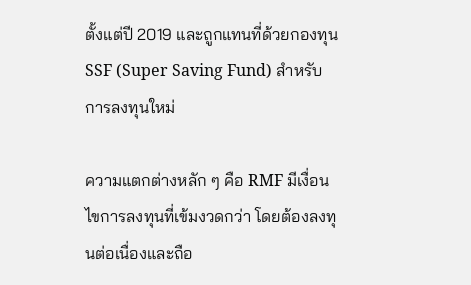ตั้งแต่ปี 2019 และถูกแทนที่ด้วยกองทุน SSF (Super Saving Fund) สำหรับการลงทุนใหม่

ความแตกต่างหลัก ๆ คือ RMF มีเงื่อนไขการลงทุนที่เข้มงวดกว่า โดยต้องลงทุนต่อเนื่องและถือ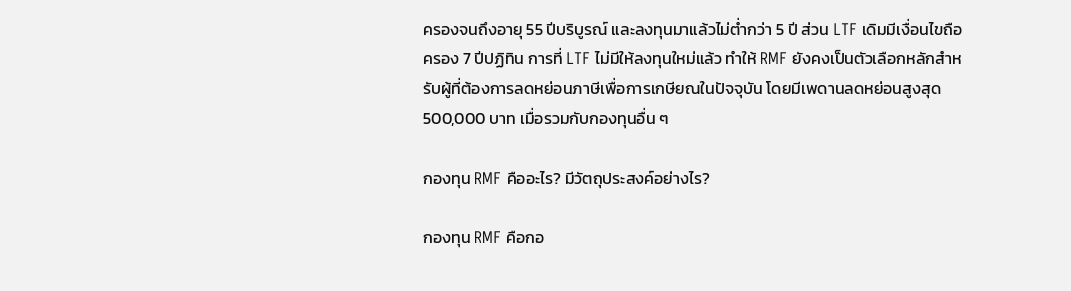ครองจนถึงอายุ 55 ปีบริบูรณ์ และลงทุนมาแล้วไม่ต่ำกว่า 5 ปี ส่วน LTF เดิมมีเงื่อนไขถือครอง 7 ปีปฏิทิน การที่ LTF ไม่มีให้ลงทุนใหม่แล้ว ทำให้ RMF ยังคงเป็นตัวเลือกหลักสำหรับผู้ที่ต้องการลดหย่อนภาษีเพื่อการเกษียณในปัจจุบัน โดยมีเพดานลดหย่อนสูงสุด 500,000 บาท เมื่อรวมกับกองทุนอื่น ๆ

กองทุน RMF คืออะไร? มีวัตถุประสงค์อย่างไร?

กองทุน RMF คือกอ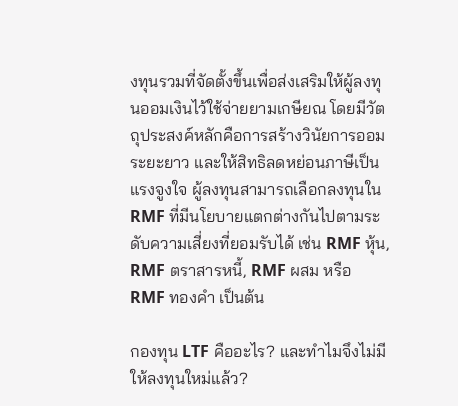งทุนรวมที่จัดตั้งขึ้นเพื่อส่งเสริมให้ผู้ลงทุนออมเงินไว้ใช้จ่ายยามเกษียณ โดยมีวัตถุประสงค์หลักคือการสร้างวินัยการออมระยะยาว และให้สิทธิลดหย่อนภาษีเป็นแรงจูงใจ ผู้ลงทุนสามารถเลือกลงทุนใน RMF ที่มีนโยบายแตกต่างกันไปตามระดับความเสี่ยงที่ยอมรับได้ เช่น RMF หุ้น, RMF ตราสารหนี้, RMF ผสม หรือ RMF ทองคำ เป็นต้น

กองทุน LTF คืออะไร? และทำไมจึงไม่มีให้ลงทุนใหม่แล้ว?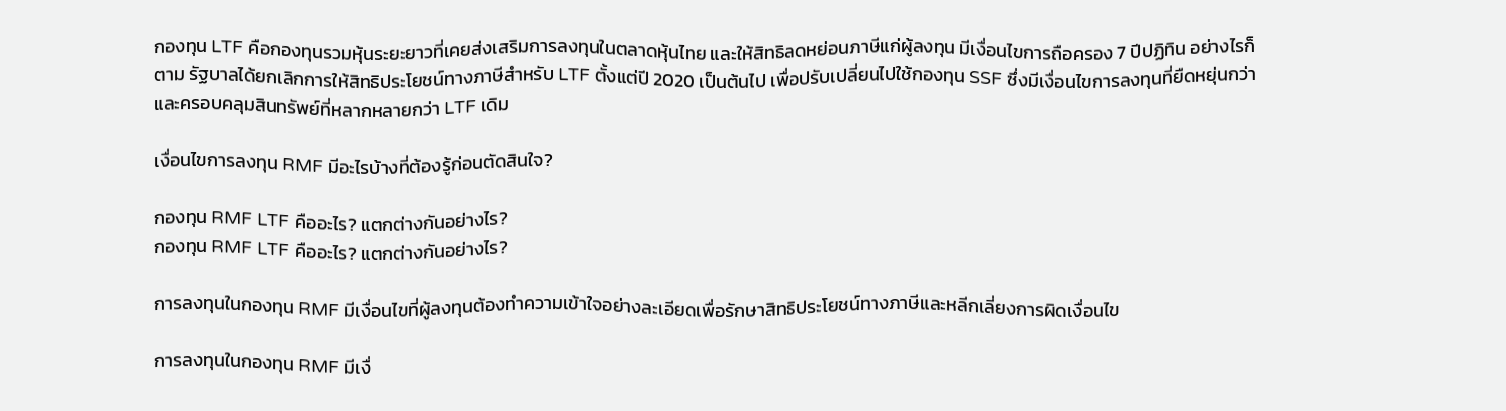กองทุน LTF คือกองทุนรวมหุ้นระยะยาวที่เคยส่งเสริมการลงทุนในตลาดหุ้นไทย และให้สิทธิลดหย่อนภาษีแก่ผู้ลงทุน มีเงื่อนไขการถือครอง 7 ปีปฏิทิน อย่างไรก็ตาม รัฐบาลได้ยกเลิกการให้สิทธิประโยชน์ทางภาษีสำหรับ LTF ตั้งแต่ปี 2020 เป็นต้นไป เพื่อปรับเปลี่ยนไปใช้กองทุน SSF ซึ่งมีเงื่อนไขการลงทุนที่ยืดหยุ่นกว่าและครอบคลุมสินทรัพย์ที่หลากหลายกว่า LTF เดิม

เงื่อนไขการลงทุน RMF มีอะไรบ้างที่ต้องรู้ก่อนตัดสินใจ?

กองทุน RMF LTF คืออะไร? แตกต่างกันอย่างไร?
กองทุน RMF LTF คืออะไร? แตกต่างกันอย่างไร?

การลงทุนในกองทุน RMF มีเงื่อนไขที่ผู้ลงทุนต้องทำความเข้าใจอย่างละเอียดเพื่อรักษาสิทธิประโยชน์ทางภาษีและหลีกเลี่ยงการผิดเงื่อนไข

การลงทุนในกองทุน RMF มีเงื่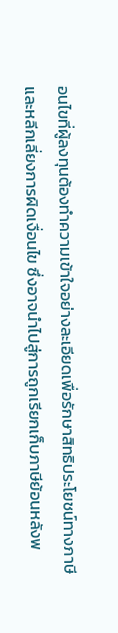อนไขที่ผู้ลงทุนต้องทำความเข้าใจอย่างละเอียดเพื่อรักษาสิทธิประโยชน์ทางภาษีและหลีกเลี่ยงการผิดเงื่อนไข ซึ่งอาจนำไปสู่การถูกเรียกเก็บภาษีย้อนหลังพ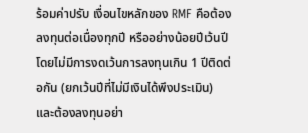ร้อมค่าปรับ เงื่อนไขหลักของ RMF คือต้องลงทุนต่อเนื่องทุกปี หรืออย่างน้อยปีเว้นปี โดยไม่มีการงดเว้นการลงทุนเกิน 1 ปีติดต่อกัน (ยกเว้นปีที่ไม่มีเงินได้พึงประเมิน) และต้องลงทุนอย่า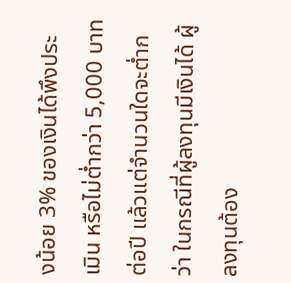งน้อย 3% ของเงินได้พึงประเมิน หรือไม่ต่ำกว่า 5,000 บาทต่อปี แล้วแต่จำนวนใดจะต่ำกว่า ในกรณีที่ผู้ลงทุนมีเงินได้ ผู้ลงทุนต้อง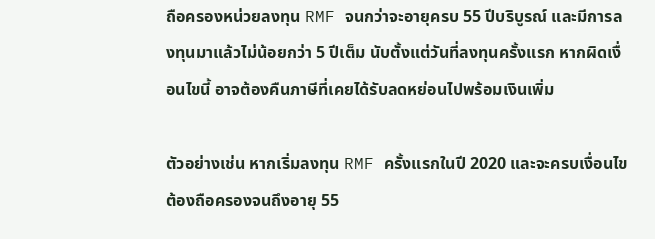ถือครองหน่วยลงทุน RMF จนกว่าจะอายุครบ 55 ปีบริบูรณ์ และมีการลงทุนมาแล้วไม่น้อยกว่า 5 ปีเต็ม นับตั้งแต่วันที่ลงทุนครั้งแรก หากผิดเงื่อนไขนี้ อาจต้องคืนภาษีที่เคยได้รับลดหย่อนไปพร้อมเงินเพิ่ม

ตัวอย่างเช่น หากเริ่มลงทุน RMF ครั้งแรกในปี 2020 และจะครบเงื่อนไขต้องถือครองจนถึงอายุ 55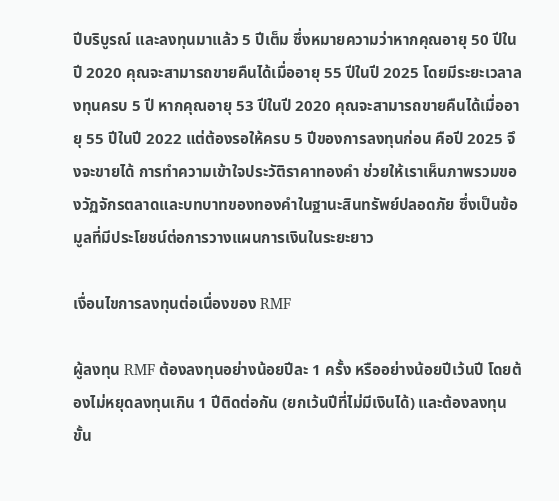ปีบริบูรณ์ และลงทุนมาแล้ว 5 ปีเต็ม ซึ่งหมายความว่าหากคุณอายุ 50 ปีในปี 2020 คุณจะสามารถขายคืนได้เมื่ออายุ 55 ปีในปี 2025 โดยมีระยะเวลาลงทุนครบ 5 ปี หากคุณอายุ 53 ปีในปี 2020 คุณจะสามารถขายคืนได้เมื่ออายุ 55 ปีในปี 2022 แต่ต้องรอให้ครบ 5 ปีของการลงทุนก่อน คือปี 2025 จึงจะขายได้ การทำความเข้าใจประวัติราคาทองคำ ช่วยให้เราเห็นภาพรวมของวัฏจักรตลาดและบทบาทของทองคำในฐานะสินทรัพย์ปลอดภัย ซึ่งเป็นข้อมูลที่มีประโยชน์ต่อการวางแผนการเงินในระยะยาว

เงื่อนไขการลงทุนต่อเนื่องของ RMF

ผู้ลงทุน RMF ต้องลงทุนอย่างน้อยปีละ 1 ครั้ง หรืออย่างน้อยปีเว้นปี โดยต้องไม่หยุดลงทุนเกิน 1 ปีติดต่อกัน (ยกเว้นปีที่ไม่มีเงินได้) และต้องลงทุนขั้น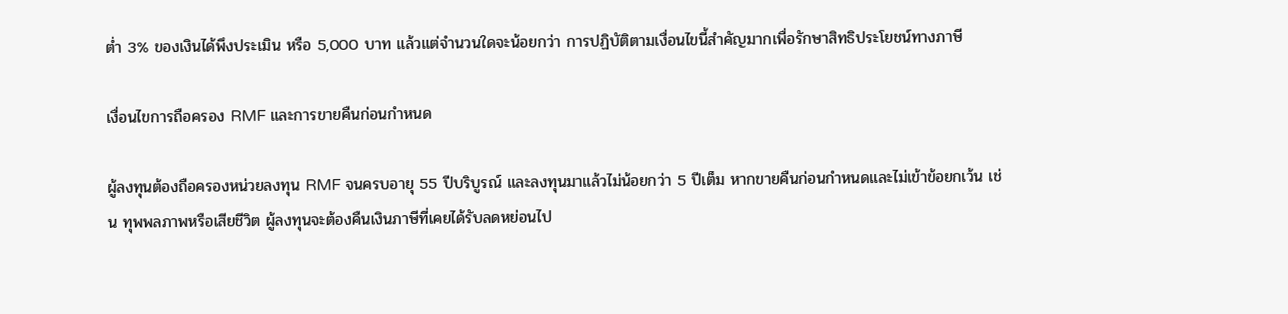ต่ำ 3% ของเงินได้พึงประเมิน หรือ 5,000 บาท แล้วแต่จำนวนใดจะน้อยกว่า การปฏิบัติตามเงื่อนไขนี้สำคัญมากเพื่อรักษาสิทธิประโยชน์ทางภาษี

เงื่อนไขการถือครอง RMF และการขายคืนก่อนกำหนด

ผู้ลงทุนต้องถือครองหน่วยลงทุน RMF จนครบอายุ 55 ปีบริบูรณ์ และลงทุนมาแล้วไม่น้อยกว่า 5 ปีเต็ม หากขายคืนก่อนกำหนดและไม่เข้าข้อยกเว้น เช่น ทุพพลภาพหรือเสียชีวิต ผู้ลงทุนจะต้องคืนเงินภาษีที่เคยได้รับลดหย่อนไป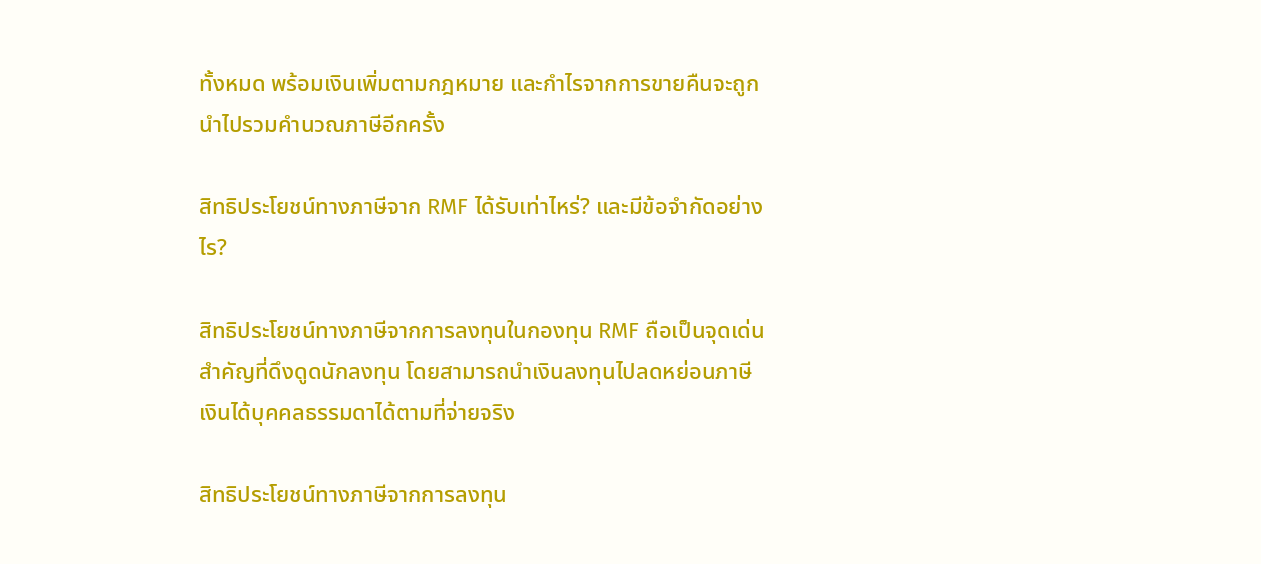ทั้งหมด พร้อมเงินเพิ่มตามกฎหมาย และกำไรจากการขายคืนจะถูกนำไปรวมคำนวณภาษีอีกครั้ง

สิทธิประโยชน์ทางภาษีจาก RMF ได้รับเท่าไหร่? และมีข้อจำกัดอย่างไร?

สิทธิประโยชน์ทางภาษีจากการลงทุนในกองทุน RMF ถือเป็นจุดเด่นสำคัญที่ดึงดูดนักลงทุน โดยสามารถนำเงินลงทุนไปลดหย่อนภาษีเงินได้บุคคลธรรมดาได้ตามที่จ่ายจริง

สิทธิประโยชน์ทางภาษีจากการลงทุน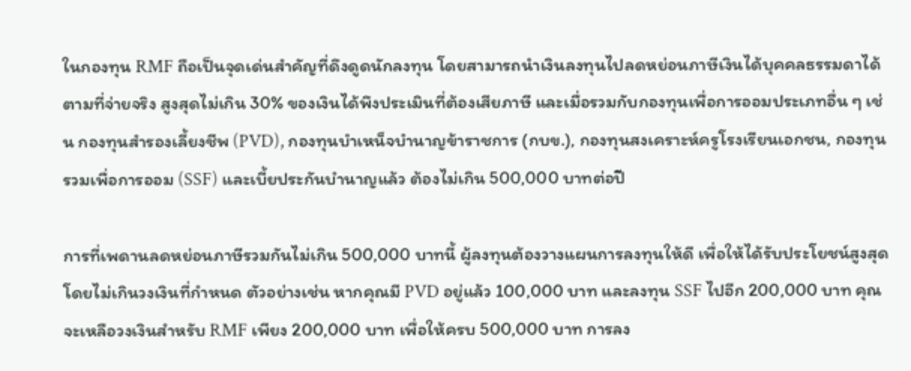ในกองทุน RMF ถือเป็นจุดเด่นสำคัญที่ดึงดูดนักลงทุน โดยสามารถนำเงินลงทุนไปลดหย่อนภาษีเงินได้บุคคลธรรมดาได้ตามที่จ่ายจริง สูงสุดไม่เกิน 30% ของเงินได้พึงประเมินที่ต้องเสียภาษี และเมื่อรวมกับกองทุนเพื่อการออมประเภทอื่น ๆ เช่น กองทุนสำรองเลี้ยงชีพ (PVD), กองทุนบำเหน็จบำนาญข้าราชการ (กบข.), กองทุนสงเคราะห์ครูโรงเรียนเอกชน, กองทุนรวมเพื่อการออม (SSF) และเบี้ยประกันบำนาญแล้ว ต้องไม่เกิน 500,000 บาทต่อปี

การที่เพดานลดหย่อนภาษีรวมกันไม่เกิน 500,000 บาทนี้ ผู้ลงทุนต้องวางแผนการลงทุนให้ดี เพื่อให้ได้รับประโยชน์สูงสุดโดยไม่เกินวงเงินที่กำหนด ตัวอย่างเช่น หากคุณมี PVD อยู่แล้ว 100,000 บาท และลงทุน SSF ไปอีก 200,000 บาท คุณจะเหลือวงเงินสำหรับ RMF เพียง 200,000 บาท เพื่อให้ครบ 500,000 บาท การลง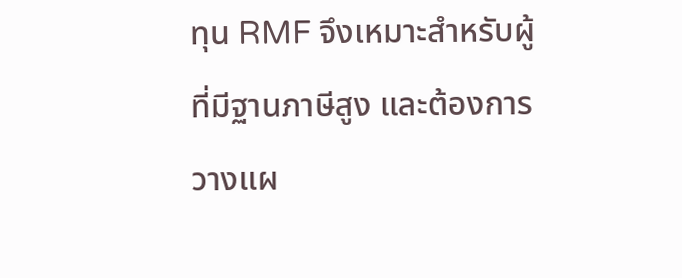ทุน RMF จึงเหมาะสำหรับผู้ที่มีฐานภาษีสูง และต้องการวางแผ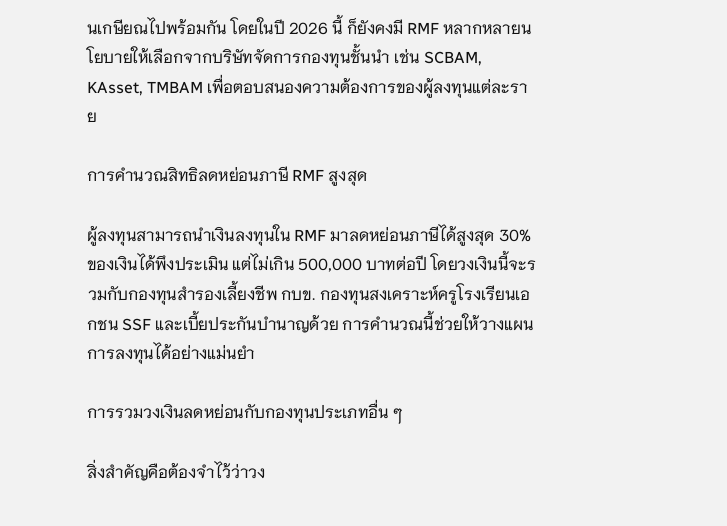นเกษียณไปพร้อมกัน โดยในปี 2026 นี้ ก็ยังคงมี RMF หลากหลายนโยบายให้เลือกจากบริษัทจัดการกองทุนชั้นนำ เช่น SCBAM, KAsset, TMBAM เพื่อตอบสนองความต้องการของผู้ลงทุนแต่ละราย

การคำนวณสิทธิลดหย่อนภาษี RMF สูงสุด

ผู้ลงทุนสามารถนำเงินลงทุนใน RMF มาลดหย่อนภาษีได้สูงสุด 30% ของเงินได้พึงประเมิน แต่ไม่เกิน 500,000 บาทต่อปี โดยวงเงินนี้จะรวมกับกองทุนสำรองเลี้ยงชีพ กบข. กองทุนสงเคราะห์ครูโรงเรียนเอกชน SSF และเบี้ยประกันบำนาญด้วย การคำนวณนี้ช่วยให้วางแผนการลงทุนได้อย่างแม่นยำ

การรวมวงเงินลดหย่อนกับกองทุนประเภทอื่น ๆ

สิ่งสำคัญคือต้องจำไว้ว่าวง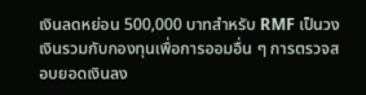เงินลดหย่อน 500,000 บาทสำหรับ RMF เป็นวงเงินรวมกับกองทุนเพื่อการออมอื่น ๆ การตรวจสอบยอดเงินลง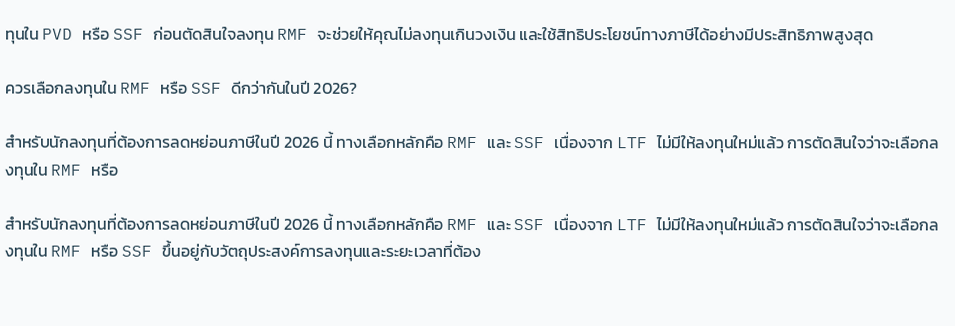ทุนใน PVD หรือ SSF ก่อนตัดสินใจลงทุน RMF จะช่วยให้คุณไม่ลงทุนเกินวงเงิน และใช้สิทธิประโยชน์ทางภาษีได้อย่างมีประสิทธิภาพสูงสุด

ควรเลือกลงทุนใน RMF หรือ SSF ดีกว่ากันในปี 2026?

สำหรับนักลงทุนที่ต้องการลดหย่อนภาษีในปี 2026 นี้ ทางเลือกหลักคือ RMF และ SSF เนื่องจาก LTF ไม่มีให้ลงทุนใหม่แล้ว การตัดสินใจว่าจะเลือกลงทุนใน RMF หรือ

สำหรับนักลงทุนที่ต้องการลดหย่อนภาษีในปี 2026 นี้ ทางเลือกหลักคือ RMF และ SSF เนื่องจาก LTF ไม่มีให้ลงทุนใหม่แล้ว การตัดสินใจว่าจะเลือกลงทุนใน RMF หรือ SSF ขึ้นอยู่กับวัตถุประสงค์การลงทุนและระยะเวลาที่ต้อง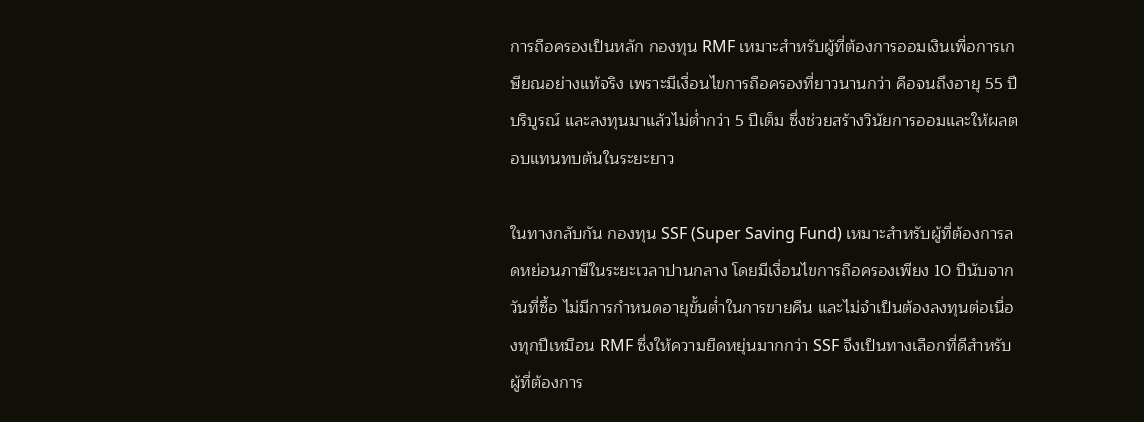การถือครองเป็นหลัก กองทุน RMF เหมาะสำหรับผู้ที่ต้องการออมเงินเพื่อการเกษียณอย่างแท้จริง เพราะมีเงื่อนไขการถือครองที่ยาวนานกว่า คือจนถึงอายุ 55 ปีบริบูรณ์ และลงทุนมาแล้วไม่ต่ำกว่า 5 ปีเต็ม ซึ่งช่วยสร้างวินัยการออมและให้ผลตอบแทนทบต้นในระยะยาว

ในทางกลับกัน กองทุน SSF (Super Saving Fund) เหมาะสำหรับผู้ที่ต้องการลดหย่อนภาษีในระยะเวลาปานกลาง โดยมีเงื่อนไขการถือครองเพียง 10 ปีนับจากวันที่ซื้อ ไม่มีการกำหนดอายุขั้นต่ำในการขายคืน และไม่จำเป็นต้องลงทุนต่อเนื่องทุกปีเหมือน RMF ซึ่งให้ความยืดหยุ่นมากกว่า SSF จึงเป็นทางเลือกที่ดีสำหรับผู้ที่ต้องการ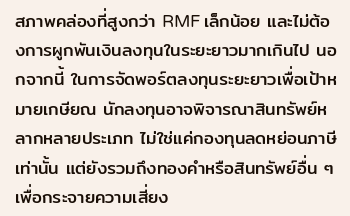สภาพคล่องที่สูงกว่า RMF เล็กน้อย และไม่ต้องการผูกพันเงินลงทุนในระยะยาวมากเกินไป นอกจากนี้ ในการจัดพอร์ตลงทุนระยะยาวเพื่อเป้าหมายเกษียณ นักลงทุนอาจพิจารณาสินทรัพย์หลากหลายประเภท ไม่ใช่แค่กองทุนลดหย่อนภาษีเท่านั้น แต่ยังรวมถึงทองคำหรือสินทรัพย์อื่น ๆ เพื่อกระจายความเสี่ยง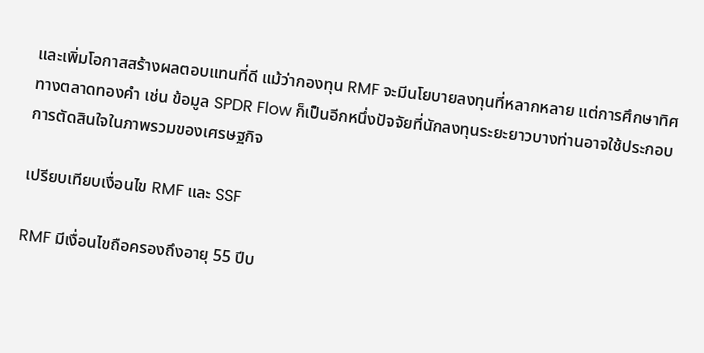และเพิ่มโอกาสสร้างผลตอบแทนที่ดี แม้ว่ากองทุน RMF จะมีนโยบายลงทุนที่หลากหลาย แต่การศึกษาทิศทางตลาดทองคำ เช่น ข้อมูล SPDR Flow ก็เป็นอีกหนึ่งปัจจัยที่นักลงทุนระยะยาวบางท่านอาจใช้ประกอบการตัดสินใจในภาพรวมของเศรษฐกิจ

เปรียบเทียบเงื่อนไข RMF และ SSF

RMF มีเงื่อนไขถือครองถึงอายุ 55 ปีบ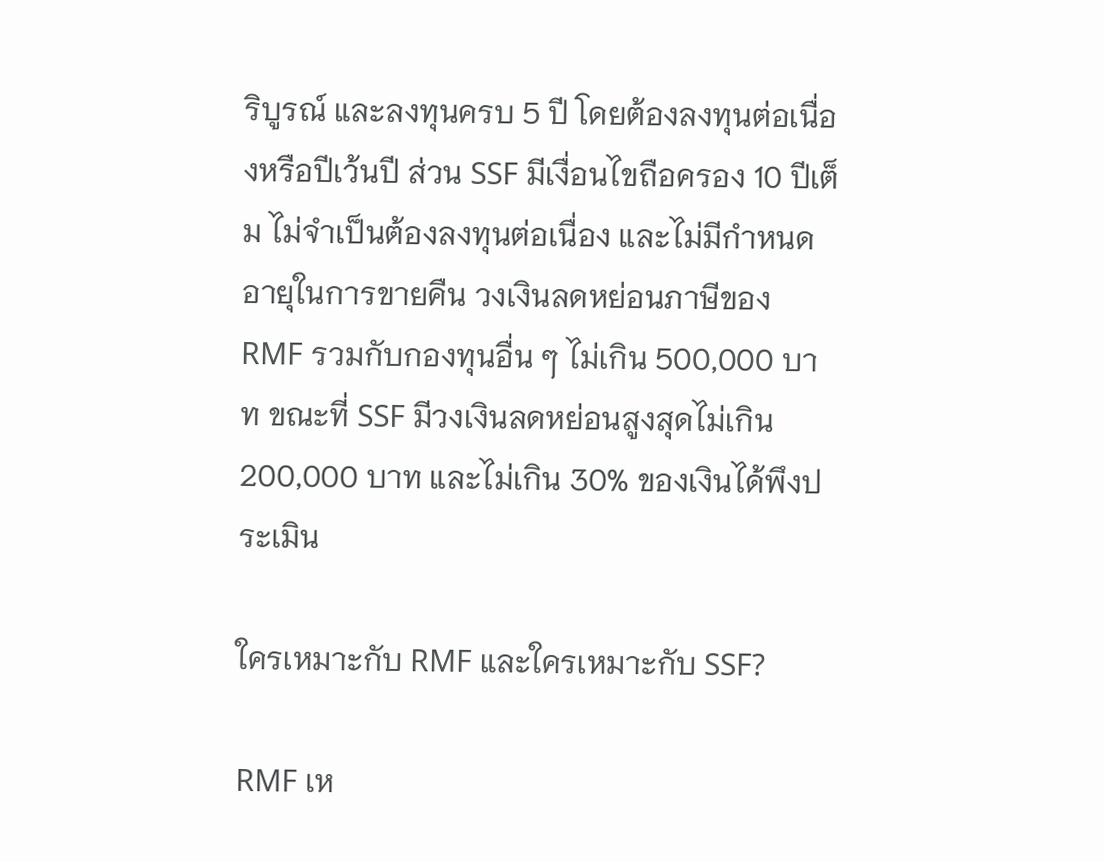ริบูรณ์ และลงทุนครบ 5 ปี โดยต้องลงทุนต่อเนื่องหรือปีเว้นปี ส่วน SSF มีเงื่อนไขถือครอง 10 ปีเต็ม ไม่จำเป็นต้องลงทุนต่อเนื่อง และไม่มีกำหนดอายุในการขายคืน วงเงินลดหย่อนภาษีของ RMF รวมกับกองทุนอื่น ๆ ไม่เกิน 500,000 บาท ขณะที่ SSF มีวงเงินลดหย่อนสูงสุดไม่เกิน 200,000 บาท และไม่เกิน 30% ของเงินได้พึงประเมิน

ใครเหมาะกับ RMF และใครเหมาะกับ SSF?

RMF เห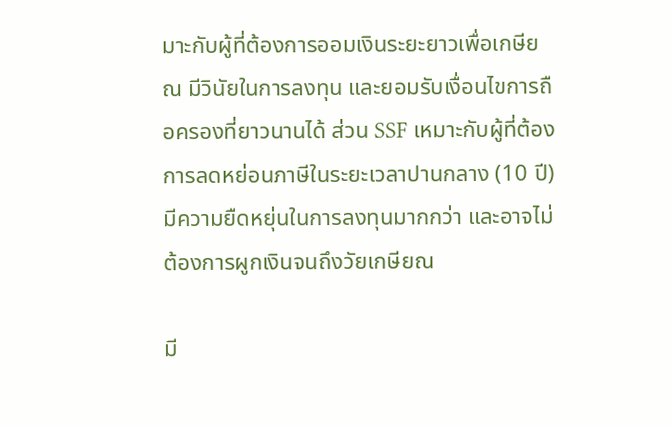มาะกับผู้ที่ต้องการออมเงินระยะยาวเพื่อเกษียณ มีวินัยในการลงทุน และยอมรับเงื่อนไขการถือครองที่ยาวนานได้ ส่วน SSF เหมาะกับผู้ที่ต้องการลดหย่อนภาษีในระยะเวลาปานกลาง (10 ปี) มีความยืดหยุ่นในการลงทุนมากกว่า และอาจไม่ต้องการผูกเงินจนถึงวัยเกษียณ

มี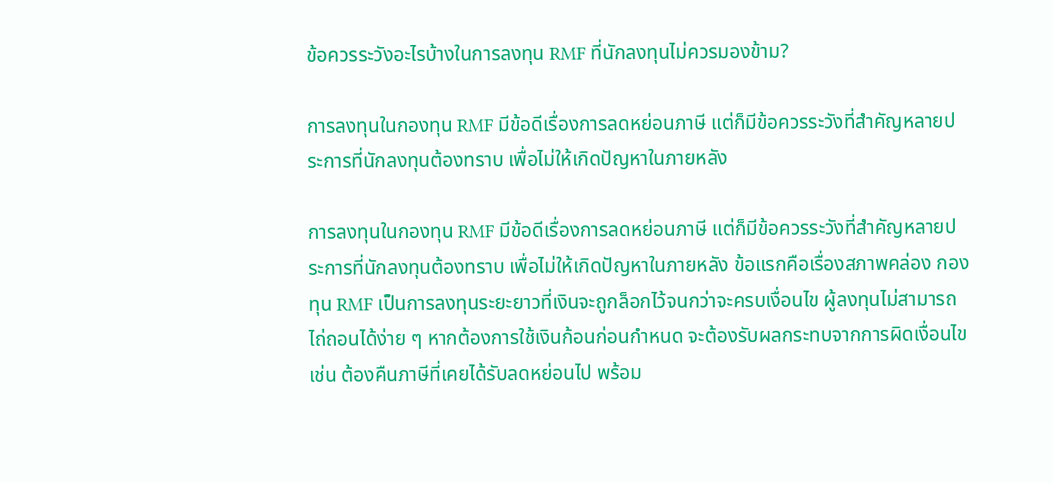ข้อควรระวังอะไรบ้างในการลงทุน RMF ที่นักลงทุนไม่ควรมองข้าม?

การลงทุนในกองทุน RMF มีข้อดีเรื่องการลดหย่อนภาษี แต่ก็มีข้อควรระวังที่สำคัญหลายประการที่นักลงทุนต้องทราบ เพื่อไม่ให้เกิดปัญหาในภายหลัง

การลงทุนในกองทุน RMF มีข้อดีเรื่องการลดหย่อนภาษี แต่ก็มีข้อควรระวังที่สำคัญหลายประการที่นักลงทุนต้องทราบ เพื่อไม่ให้เกิดปัญหาในภายหลัง ข้อแรกคือเรื่องสภาพคล่อง กองทุน RMF เป็นการลงทุนระยะยาวที่เงินจะถูกล็อกไว้จนกว่าจะครบเงื่อนไข ผู้ลงทุนไม่สามารถไถ่ถอนได้ง่าย ๆ หากต้องการใช้เงินก้อนก่อนกำหนด จะต้องรับผลกระทบจากการผิดเงื่อนไข เช่น ต้องคืนภาษีที่เคยได้รับลดหย่อนไป พร้อม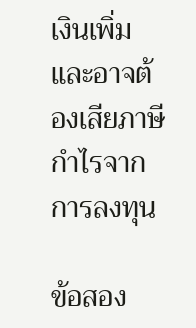เงินเพิ่มและอาจต้องเสียภาษีกำไรจากการลงทุน

ข้อสอง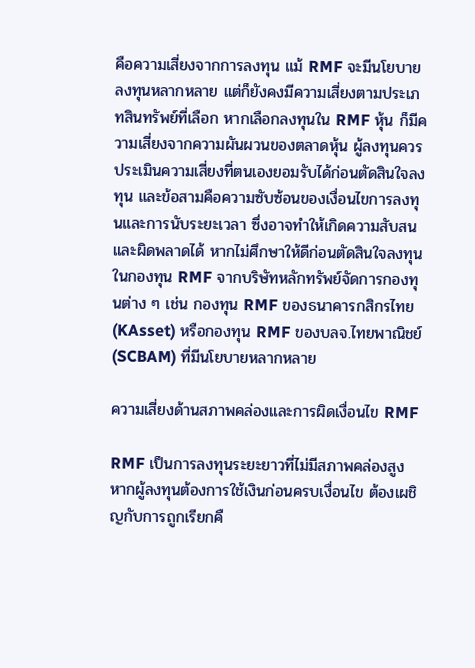คือความเสี่ยงจากการลงทุน แม้ RMF จะมีนโยบายลงทุนหลากหลาย แต่ก็ยังคงมีความเสี่ยงตามประเภทสินทรัพย์ที่เลือก หากเลือกลงทุนใน RMF หุ้น ก็มีความเสี่ยงจากความผันผวนของตลาดหุ้น ผู้ลงทุนควรประเมินความเสี่ยงที่ตนเองยอมรับได้ก่อนตัดสินใจลงทุน และข้อสามคือความซับซ้อนของเงื่อนไขการลงทุนและการนับระยะเวลา ซึ่งอาจทำให้เกิดความสับสนและผิดพลาดได้ หากไม่ศึกษาให้ดีก่อนตัดสินใจลงทุนในกองทุน RMF จากบริษัทหลักทรัพย์จัดการกองทุนต่าง ๆ เช่น กองทุน RMF ของธนาคารกสิกรไทย (KAsset) หรือกองทุน RMF ของบลจ.ไทยพาณิชย์ (SCBAM) ที่มีนโยบายหลากหลาย

ความเสี่ยงด้านสภาพคล่องและการผิดเงื่อนไข RMF

RMF เป็นการลงทุนระยะยาวที่ไม่มีสภาพคล่องสูง หากผู้ลงทุนต้องการใช้เงินก่อนครบเงื่อนไข ต้องเผชิญกับการถูกเรียกคื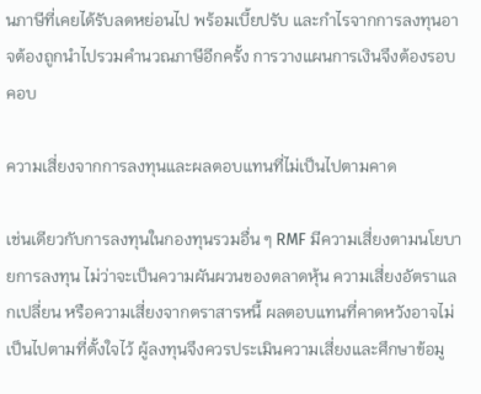นภาษีที่เคยได้รับลดหย่อนไป พร้อมเบี้ยปรับ และกำไรจากการลงทุนอาจต้องถูกนำไปรวมคำนวณภาษีอีกครั้ง การวางแผนการเงินจึงต้องรอบคอบ

ความเสี่ยงจากการลงทุนและผลตอบแทนที่ไม่เป็นไปตามคาด

เช่นเดียวกับการลงทุนในกองทุนรวมอื่น ๆ RMF มีความเสี่ยงตามนโยบายการลงทุน ไม่ว่าจะเป็นความผันผวนของตลาดหุ้น ความเสี่ยงอัตราแลกเปลี่ยน หรือความเสี่ยงจากตราสารหนี้ ผลตอบแทนที่คาดหวังอาจไม่เป็นไปตามที่ตั้งใจไว้ ผู้ลงทุนจึงควรประเมินความเสี่ยงและศึกษาข้อมู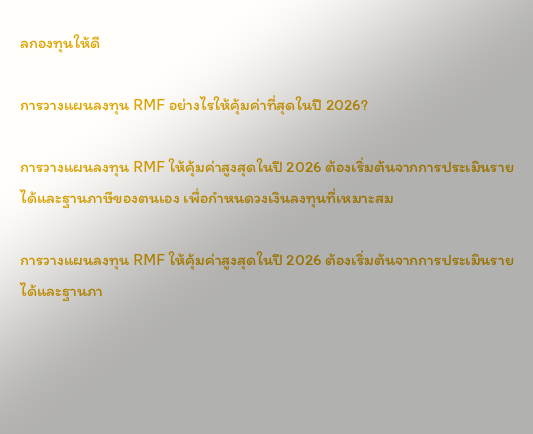ลกองทุนให้ดี

การวางแผนลงทุน RMF อย่างไรให้คุ้มค่าที่สุดในปี 2026?

การวางแผนลงทุน RMF ให้คุ้มค่าสูงสุดในปี 2026 ต้องเริ่มต้นจากการประเมินรายได้และฐานภาษีของตนเอง เพื่อกำหนดวงเงินลงทุนที่เหมาะสม

การวางแผนลงทุน RMF ให้คุ้มค่าสูงสุดในปี 2026 ต้องเริ่มต้นจากการประเมินรายได้และฐานภา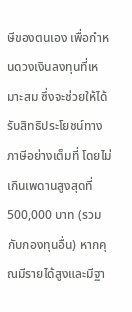ษีของตนเอง เพื่อกำหนดวงเงินลงทุนที่เหมาะสม ซึ่งจะช่วยให้ได้รับสิทธิประโยชน์ทางภาษีอย่างเต็มที่ โดยไม่เกินเพดานสูงสุดที่ 500,000 บาท (รวมกับกองทุนอื่น) หากคุณมีรายได้สูงและมีฐา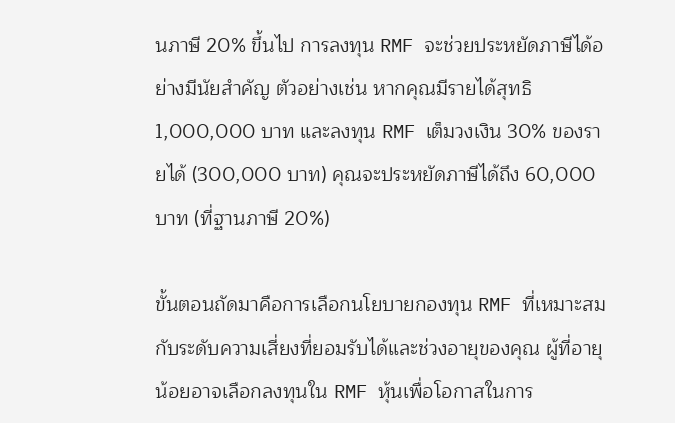นภาษี 20% ขึ้นไป การลงทุน RMF จะช่วยประหยัดภาษีได้อย่างมีนัยสำคัญ ตัวอย่างเช่น หากคุณมีรายได้สุทธิ 1,000,000 บาท และลงทุน RMF เต็มวงเงิน 30% ของรายได้ (300,000 บาท) คุณจะประหยัดภาษีได้ถึง 60,000 บาท (ที่ฐานภาษี 20%)

ขั้นตอนถัดมาคือการเลือกนโยบายกองทุน RMF ที่เหมาะสมกับระดับความเสี่ยงที่ยอมรับได้และช่วงอายุของคุณ ผู้ที่อายุน้อยอาจเลือกลงทุนใน RMF หุ้นเพื่อโอกาสในการ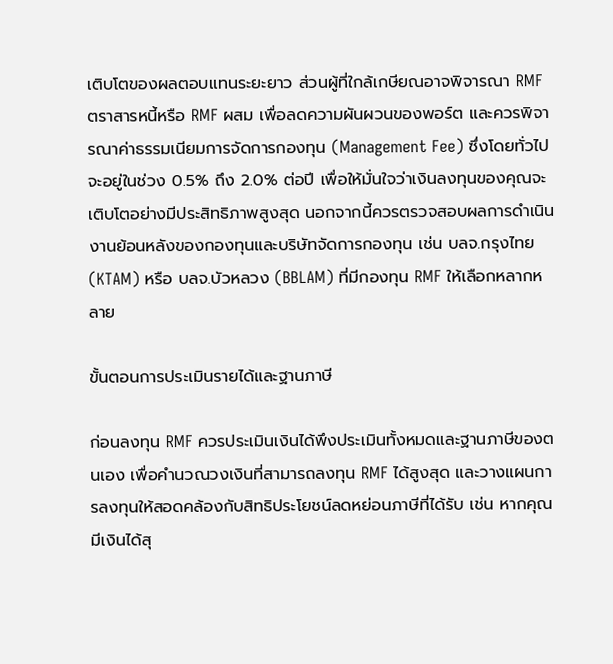เติบโตของผลตอบแทนระยะยาว ส่วนผู้ที่ใกล้เกษียณอาจพิจารณา RMF ตราสารหนี้หรือ RMF ผสม เพื่อลดความผันผวนของพอร์ต และควรพิจารณาค่าธรรมเนียมการจัดการกองทุน (Management Fee) ซึ่งโดยทั่วไปจะอยู่ในช่วง 0.5% ถึง 2.0% ต่อปี เพื่อให้มั่นใจว่าเงินลงทุนของคุณจะเติบโตอย่างมีประสิทธิภาพสูงสุด นอกจากนี้ควรตรวจสอบผลการดำเนินงานย้อนหลังของกองทุนและบริษัทจัดการกองทุน เช่น บลจ.กรุงไทย (KTAM) หรือ บลจ.บัวหลวง (BBLAM) ที่มีกองทุน RMF ให้เลือกหลากหลาย

ขั้นตอนการประเมินรายได้และฐานภาษี

ก่อนลงทุน RMF ควรประเมินเงินได้พึงประเมินทั้งหมดและฐานภาษีของตนเอง เพื่อคำนวณวงเงินที่สามารถลงทุน RMF ได้สูงสุด และวางแผนการลงทุนให้สอดคล้องกับสิทธิประโยชน์ลดหย่อนภาษีที่ได้รับ เช่น หากคุณมีเงินได้สุ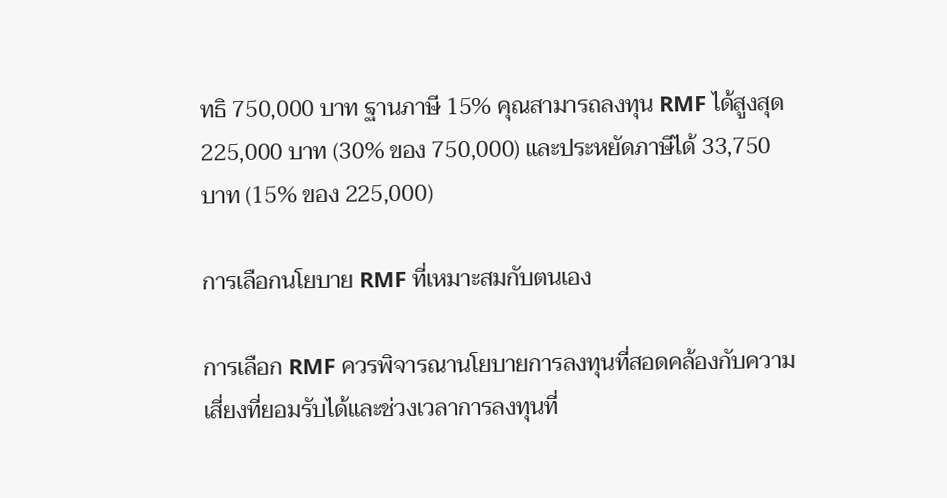ทธิ 750,000 บาท ฐานภาษี 15% คุณสามารถลงทุน RMF ได้สูงสุด 225,000 บาท (30% ของ 750,000) และประหยัดภาษีได้ 33,750 บาท (15% ของ 225,000)

การเลือกนโยบาย RMF ที่เหมาะสมกับตนเอง

การเลือก RMF ควรพิจารณานโยบายการลงทุนที่สอดคล้องกับความเสี่ยงที่ยอมรับได้และช่วงเวลาการลงทุนที่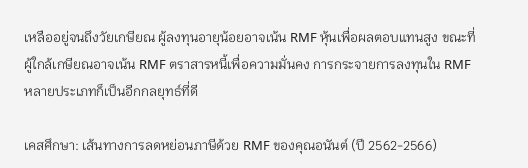เหลืออยู่จนถึงวัยเกษียณ ผู้ลงทุนอายุน้อยอาจเน้น RMF หุ้นเพื่อผลตอบแทนสูง ขณะที่ผู้ใกล้เกษียณอาจเน้น RMF ตราสารหนี้เพื่อความมั่นคง การกระจายการลงทุนใน RMF หลายประเภทก็เป็นอีกกลยุทธ์ที่ดี

เคสศึกษา: เส้นทางการลดหย่อนภาษีด้วย RMF ของคุณอนันต์ (ปี 2562-2566)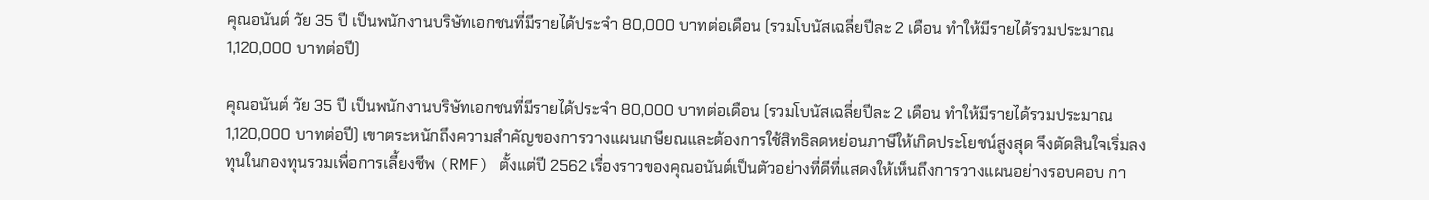คุณอนันต์ วัย 35 ปี เป็นพนักงานบริษัทเอกชนที่มีรายได้ประจำ 80,000 บาทต่อเดือน (รวมโบนัสเฉลี่ยปีละ 2 เดือน ทำให้มีรายได้รวมประมาณ 1,120,000 บาทต่อปี)

คุณอนันต์ วัย 35 ปี เป็นพนักงานบริษัทเอกชนที่มีรายได้ประจำ 80,000 บาทต่อเดือน (รวมโบนัสเฉลี่ยปีละ 2 เดือน ทำให้มีรายได้รวมประมาณ 1,120,000 บาทต่อปี) เขาตระหนักถึงความสำคัญของการวางแผนเกษียณและต้องการใช้สิทธิลดหย่อนภาษีให้เกิดประโยชน์สูงสุด จึงตัดสินใจเริ่มลงทุนในกองทุนรวมเพื่อการเลี้ยงชีพ (RMF) ตั้งแต่ปี 2562 เรื่องราวของคุณอนันต์เป็นตัวอย่างที่ดีที่แสดงให้เห็นถึงการวางแผนอย่างรอบคอบ กา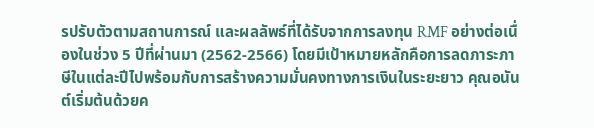รปรับตัวตามสถานการณ์ และผลลัพธ์ที่ได้รับจากการลงทุน RMF อย่างต่อเนื่องในช่วง 5 ปีที่ผ่านมา (2562-2566) โดยมีเป้าหมายหลักคือการลดภาระภาษีในแต่ละปีไปพร้อมกับการสร้างความมั่นคงทางการเงินในระยะยาว คุณอนันต์เริ่มต้นด้วยค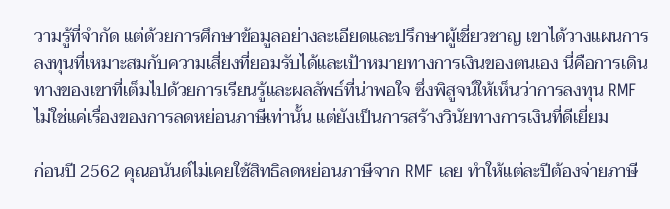วามรู้ที่จำกัด แต่ด้วยการศึกษาข้อมูลอย่างละเอียดและปรึกษาผู้เชี่ยวชาญ เขาได้วางแผนการลงทุนที่เหมาะสมกับความเสี่ยงที่ยอมรับได้และเป้าหมายทางการเงินของตนเอง นี่คือการเดินทางของเขาที่เต็มไปด้วยการเรียนรู้และผลลัพธ์ที่น่าพอใจ ซึ่งพิสูจน์ให้เห็นว่าการลงทุน RMF ไม่ใช่แค่เรื่องของการลดหย่อนภาษีเท่านั้น แต่ยังเป็นการสร้างวินัยทางการเงินที่ดีเยี่ยม

ก่อนปี 2562 คุณอนันต์ไม่เคยใช้สิทธิลดหย่อนภาษีจาก RMF เลย ทำให้แต่ละปีต้องจ่ายภาษี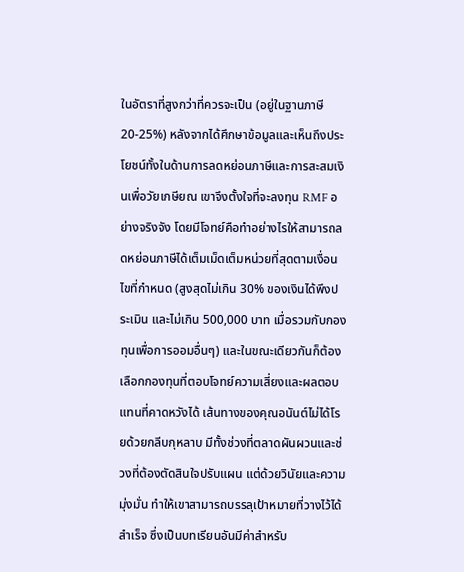ในอัตราที่สูงกว่าที่ควรจะเป็น (อยู่ในฐานภาษี 20-25%) หลังจากได้ศึกษาข้อมูลและเห็นถึงประโยชน์ทั้งในด้านการลดหย่อนภาษีและการสะสมเงินเพื่อวัยเกษียณ เขาจึงตั้งใจที่จะลงทุน RMF อย่างจริงจัง โดยมีโจทย์คือทำอย่างไรให้สามารถลดหย่อนภาษีได้เต็มเม็ดเต็มหน่วยที่สุดตามเงื่อนไขที่กำหนด (สูงสุดไม่เกิน 30% ของเงินได้พึงประเมิน และไม่เกิน 500,000 บาท เมื่อรวมกับกองทุนเพื่อการออมอื่นๆ) และในขณะเดียวกันก็ต้องเลือกกองทุนที่ตอบโจทย์ความเสี่ยงและผลตอบแทนที่คาดหวังได้ เส้นทางของคุณอนันต์ไม่ได้โรยด้วยกลีบกุหลาบ มีทั้งช่วงที่ตลาดผันผวนและช่วงที่ต้องตัดสินใจปรับแผน แต่ด้วยวินัยและความมุ่งมั่น ทำให้เขาสามารถบรรลุเป้าหมายที่วางไว้ได้สำเร็จ ซึ่งเป็นบทเรียนอันมีค่าสำหรับ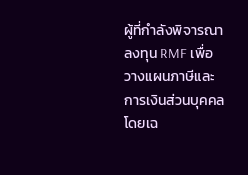ผู้ที่กำลังพิจารณาลงทุน RMF เพื่อวางแผนภาษีและการเงินส่วนบุคคล โดยเฉ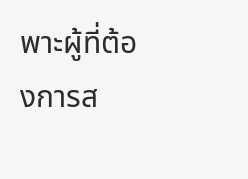พาะผู้ที่ต้องการส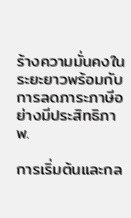ร้างความมั่นคงในระยะยาวพร้อมกับการลดภาระภาษีอย่างมีประสิทธิภาพ.

การเริ่มต้นและกล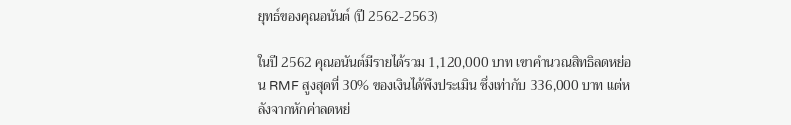ยุทธ์ของคุณอนันต์ (ปี 2562-2563)

ในปี 2562 คุณอนันต์มีรายได้รวม 1,120,000 บาท เขาคำนวณสิทธิลดหย่อน RMF สูงสุดที่ 30% ของเงินได้พึงประเมิน ซึ่งเท่ากับ 336,000 บาท แต่หลังจากหักค่าลดหย่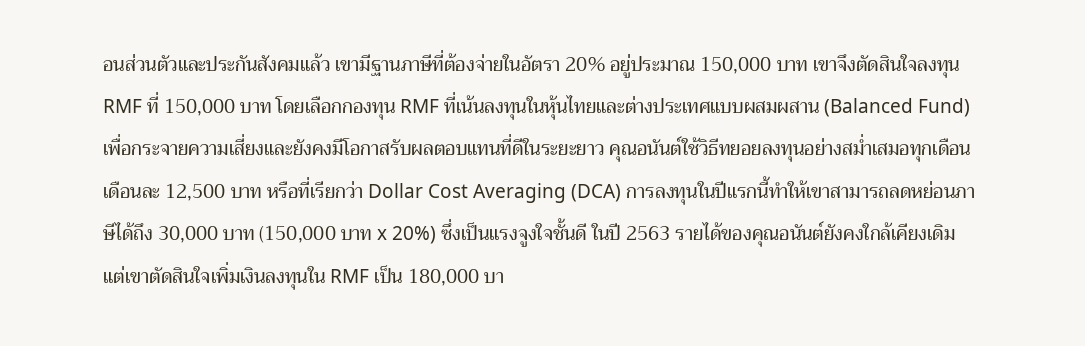อนส่วนตัวและประกันสังคมแล้ว เขามีฐานภาษีที่ต้องจ่ายในอัตรา 20% อยู่ประมาณ 150,000 บาท เขาจึงตัดสินใจลงทุน RMF ที่ 150,000 บาท โดยเลือกกองทุน RMF ที่เน้นลงทุนในหุ้นไทยและต่างประเทศแบบผสมผสาน (Balanced Fund) เพื่อกระจายความเสี่ยงและยังคงมีโอกาสรับผลตอบแทนที่ดีในระยะยาว คุณอนันต์ใช้วิธีทยอยลงทุนอย่างสม่ำเสมอทุกเดือน เดือนละ 12,500 บาท หรือที่เรียกว่า Dollar Cost Averaging (DCA) การลงทุนในปีแรกนี้ทำให้เขาสามารถลดหย่อนภาษีได้ถึง 30,000 บาท (150,000 บาท x 20%) ซึ่งเป็นแรงจูงใจชั้นดี ในปี 2563 รายได้ของคุณอนันต์ยังคงใกล้เคียงเดิม แต่เขาตัดสินใจเพิ่มเงินลงทุนใน RMF เป็น 180,000 บา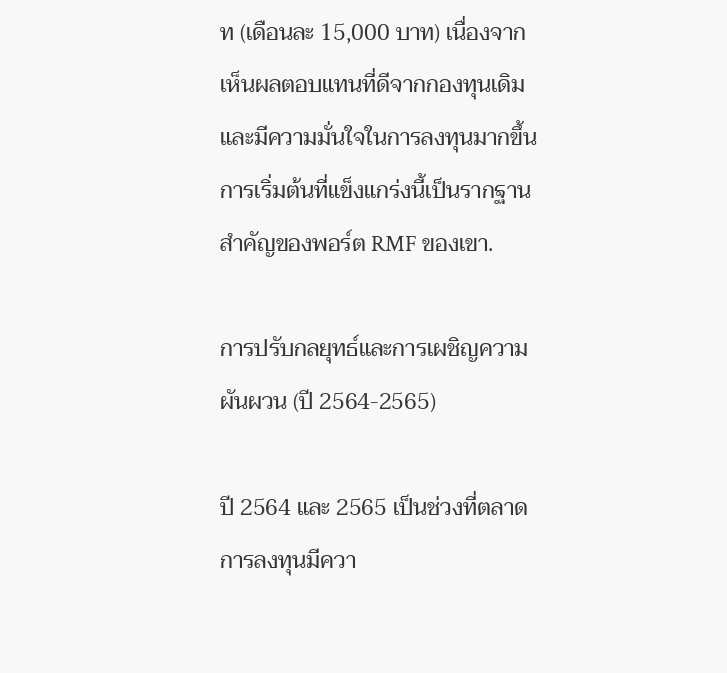ท (เดือนละ 15,000 บาท) เนื่องจากเห็นผลตอบแทนที่ดีจากกองทุนเดิมและมีความมั่นใจในการลงทุนมากขึ้น การเริ่มต้นที่แข็งแกร่งนี้เป็นรากฐานสำคัญของพอร์ต RMF ของเขา.

การปรับกลยุทธ์และการเผชิญความผันผวน (ปี 2564-2565)

ปี 2564 และ 2565 เป็นช่วงที่ตลาดการลงทุนมีควา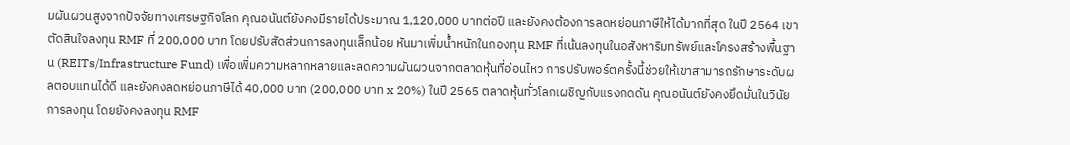มผันผวนสูงจากปัจจัยทางเศรษฐกิจโลก คุณอนันต์ยังคงมีรายได้ประมาณ 1,120,000 บาทต่อปี และยังคงต้องการลดหย่อนภาษีให้ได้มากที่สุด ในปี 2564 เขาตัดสินใจลงทุน RMF ที่ 200,000 บาท โดยปรับสัดส่วนการลงทุนเล็กน้อย หันมาเพิ่มน้ำหนักในกองทุน RMF ที่เน้นลงทุนในอสังหาริมทรัพย์และโครงสร้างพื้นฐาน (REITs/Infrastructure Fund) เพื่อเพิ่มความหลากหลายและลดความผันผวนจากตลาดหุ้นที่อ่อนไหว การปรับพอร์ตครั้งนี้ช่วยให้เขาสามารถรักษาระดับผลตอบแทนได้ดี และยังคงลดหย่อนภาษีได้ 40,000 บาท (200,000 บาท x 20%) ในปี 2565 ตลาดหุ้นทั่วโลกเผชิญกับแรงกดดัน คุณอนันต์ยังคงยึดมั่นในวินัยการลงทุน โดยยังคงลงทุน RMF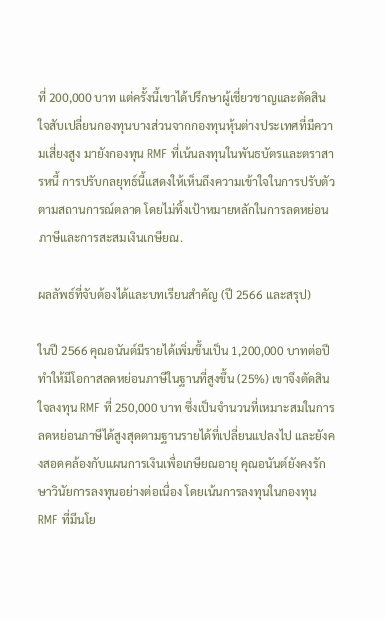ที่ 200,000 บาท แต่ครั้งนี้เขาได้ปรึกษาผู้เชี่ยวชาญและตัดสินใจสับเปลี่ยนกองทุนบางส่วนจากกองทุนหุ้นต่างประเทศที่มีความเสี่ยงสูง มายังกองทุน RMF ที่เน้นลงทุนในพันธบัตรและตราสารหนี้ การปรับกลยุทธ์นี้แสดงให้เห็นถึงความเข้าใจในการปรับตัวตามสถานการณ์ตลาด โดยไม่ทิ้งเป้าหมายหลักในการลดหย่อนภาษีและการสะสมเงินเกษียณ.

ผลลัพธ์ที่จับต้องได้และบทเรียนสำคัญ (ปี 2566 และสรุป)

ในปี 2566 คุณอนันต์มีรายได้เพิ่มขึ้นเป็น 1,200,000 บาทต่อปี ทำให้มีโอกาสลดหย่อนภาษีในฐานที่สูงขึ้น (25%) เขาจึงตัดสินใจลงทุน RMF ที่ 250,000 บาท ซึ่งเป็นจำนวนที่เหมาะสมในการลดหย่อนภาษีได้สูงสุดตามฐานรายได้ที่เปลี่ยนแปลงไป และยังคงสอดคล้องกับแผนการเงินเพื่อเกษียณอายุ คุณอนันต์ยังคงรักษาวินัยการลงทุนอย่างต่อเนื่อง โดยเน้นการลงทุนในกองทุน RMF ที่มีนโย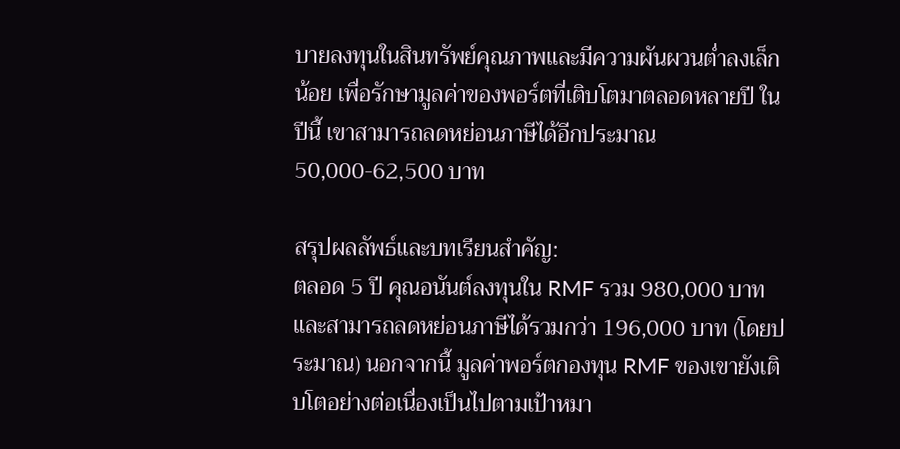บายลงทุนในสินทรัพย์คุณภาพและมีความผันผวนต่ำลงเล็กน้อย เพื่อรักษามูลค่าของพอร์ตที่เติบโตมาตลอดหลายปี ในปีนี้ เขาสามารถลดหย่อนภาษีได้อีกประมาณ 50,000-62,500 บาท

สรุปผลลัพธ์และบทเรียนสำคัญ:
ตลอด 5 ปี คุณอนันต์ลงทุนใน RMF รวม 980,000 บาท และสามารถลดหย่อนภาษีได้รวมกว่า 196,000 บาท (โดยประมาณ) นอกจากนี้ มูลค่าพอร์ตกองทุน RMF ของเขายังเติบโตอย่างต่อเนื่องเป็นไปตามเป้าหมา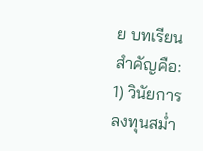ย บทเรียนสำคัญคือ: 1) วินัยการลงทุนสม่ำ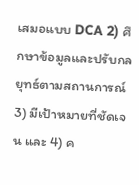เสมอแบบ DCA 2) ศึกษาข้อมูลและปรับกลยุทธ์ตามสถานการณ์ 3) มีเป้าหมายที่ชัดเจน และ 4) ค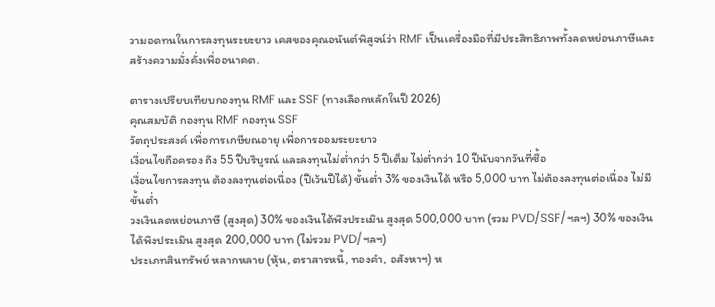วามอดทนในการลงทุนระยะยาว เคสของคุณอนันต์พิสูจน์ว่า RMF เป็นเครื่องมือที่มีประสิทธิภาพทั้งลดหย่อนภาษีและสร้างความมั่งคั่งเพื่ออนาคต.

ตารางเปรียบเทียบกองทุน RMF และ SSF (ทางเลือกหลักในปี 2026)
คุณสมบัติ กองทุน RMF กองทุน SSF
วัตถุประสงค์ เพื่อการเกษียณอายุ เพื่อการออมระยะยาว
เงื่อนไขถือครอง ถึง 55 ปีบริบูรณ์ และลงทุนไม่ต่ำกว่า 5 ปีเต็ม ไม่ต่ำกว่า 10 ปีนับจากวันที่ซื้อ
เงื่อนไขการลงทุน ต้องลงทุนต่อเนื่อง (ปีเว้นปีได้) ขั้นต่ำ 3% ของเงินได้ หรือ 5,000 บาท ไม่ต้องลงทุนต่อเนื่อง ไม่มีขั้นต่ำ
วงเงินลดหย่อนภาษี (สูงสุด) 30% ของเงินได้พึงประเมิน สูงสุด 500,000 บาท (รวม PVD/SSF/ฯลฯ) 30% ของเงินได้พึงประเมิน สูงสุด 200,000 บาท (ไม่รวม PVD/ฯลฯ)
ประเภทสินทรัพย์ หลากหลาย (หุ้น, ตราสารหนี้, ทองคำ, อสังหาฯ) ห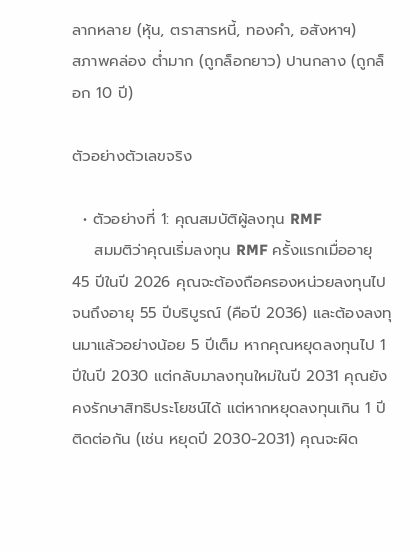ลากหลาย (หุ้น, ตราสารหนี้, ทองคำ, อสังหาฯ)
สภาพคล่อง ต่ำมาก (ถูกล็อกยาว) ปานกลาง (ถูกล็อก 10 ปี)

ตัวอย่างตัวเลขจริง

  • ตัวอย่างที่ 1: คุณสมบัติผู้ลงทุน RMF
    สมมติว่าคุณเริ่มลงทุน RMF ครั้งแรกเมื่ออายุ 45 ปีในปี 2026 คุณจะต้องถือครองหน่วยลงทุนไปจนถึงอายุ 55 ปีบริบูรณ์ (คือปี 2036) และต้องลงทุนมาแล้วอย่างน้อย 5 ปีเต็ม หากคุณหยุดลงทุนไป 1 ปีในปี 2030 แต่กลับมาลงทุนใหม่ในปี 2031 คุณยังคงรักษาสิทธิประโยชน์ได้ แต่หากหยุดลงทุนเกิน 1 ปีติดต่อกัน (เช่น หยุดปี 2030-2031) คุณจะผิด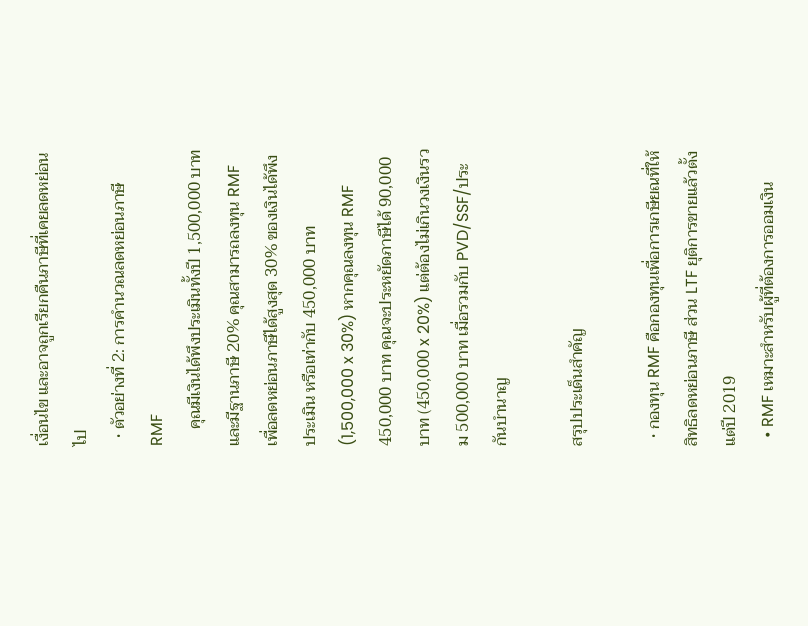เงื่อนไข และอาจถูกเรียกคืนภาษีที่เคยลดหย่อนไป
  • ตัวอย่างที่ 2: การคำนวณลดหย่อนภาษี RMF
    คุณมีเงินได้พึงประเมินทั้งปี 1,500,000 บาท และมีฐานภาษี 20% คุณสามารถลงทุน RMF เพื่อลดหย่อนภาษีได้สูงสุด 30% ของเงินได้พึงประเมิน หรือเท่ากับ 450,000 บาท (1,500,000 x 30%) หากคุณลงทุน RMF 450,000 บาท คุณจะประหยัดภาษีได้ 90,000 บาท (450,000 x 20%) แต่ต้องไม่เกินวงเงินรวม 500,000 บาท เมื่อรวมกับ PVD/SSF/ประกันบำนาญ

สรุปประเด็นสำคัญ

  • กองทุน RMF คือกองทุนเพื่อการเกษียณที่ให้สิทธิลดหย่อนภาษี ส่วน LTF ยุติการขายแล้วตั้งแต่ปี 2019
  • RMF เหมาะสำหรับผู้ที่ต้องการออมเงิน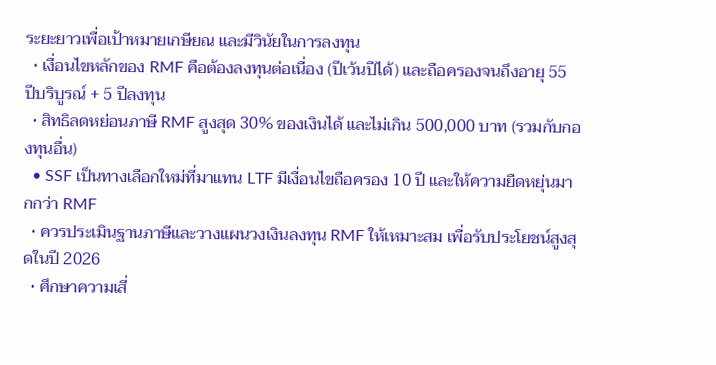ระยะยาวเพื่อเป้าหมายเกษียณ และมีวินัยในการลงทุน
  • เงื่อนไขหลักของ RMF คือต้องลงทุนต่อเนื่อง (ปีเว้นปีได้) และถือครองจนถึงอายุ 55 ปีบริบูรณ์ + 5 ปีลงทุน
  • สิทธิลดหย่อนภาษี RMF สูงสุด 30% ของเงินได้ และไม่เกิน 500,000 บาท (รวมกับกองทุนอื่น)
  • SSF เป็นทางเลือกใหม่ที่มาแทน LTF มีเงื่อนไขถือครอง 10 ปี และให้ความยืดหยุ่นมากกว่า RMF
  • ควรประเมินฐานภาษีและวางแผนวงเงินลงทุน RMF ให้เหมาะสม เพื่อรับประโยชน์สูงสุดในปี 2026
  • ศึกษาความเสี่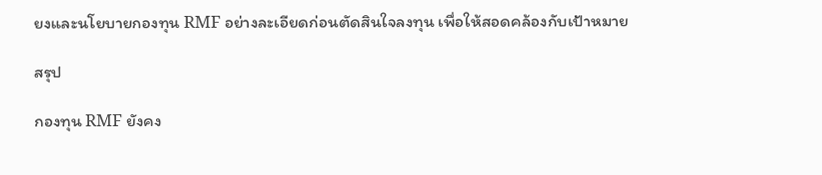ยงและนโยบายกองทุน RMF อย่างละเอียดก่อนตัดสินใจลงทุน เพื่อให้สอดคล้องกับเป้าหมาย

สรุป

กองทุน RMF ยังคง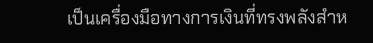เป็นเครื่องมือทางการเงินที่ทรงพลังสำห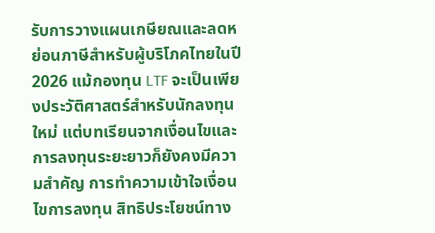รับการวางแผนเกษียณและลดหย่อนภาษีสำหรับผู้บริโภคไทยในปี 2026 แม้กองทุน LTF จะเป็นเพียงประวัติศาสตร์สำหรับนักลงทุนใหม่ แต่บทเรียนจากเงื่อนไขและการลงทุนระยะยาวก็ยังคงมีความสำคัญ การทำความเข้าใจเงื่อนไขการลงทุน สิทธิประโยชน์ทาง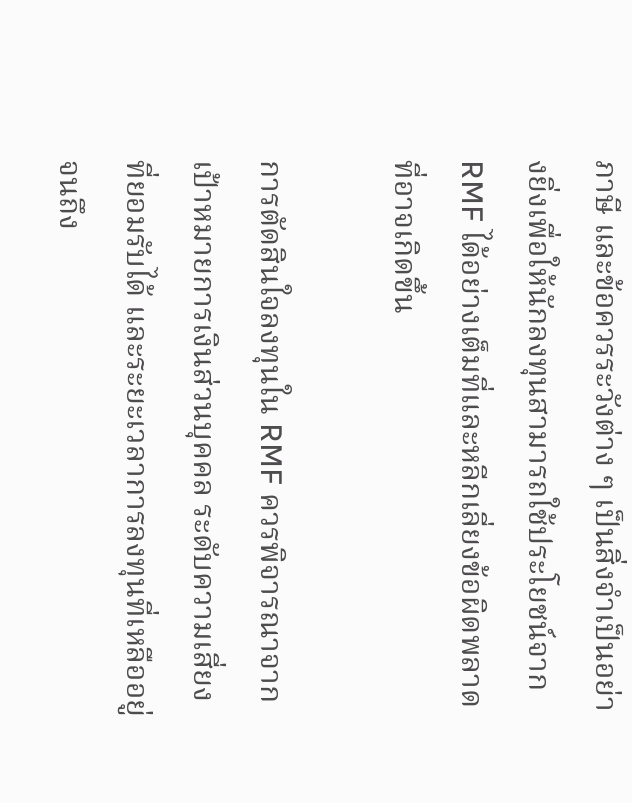ภาษี และข้อควรระวังต่าง ๆ เป็นสิ่งจำเป็นอย่างยิ่งเพื่อให้นักลงทุนสามารถใช้ประโยชน์จาก RMF ได้อย่างเต็มที่และหลีกเลี่ยงข้อผิดพลาดที่อาจเกิดขึ้น

การตัดสินใจลงทุนใน RMF ควรพิจารณาจากเป้าหมายการเงินส่วนบุคคล ระดับความเสี่ยงที่ยอมรับได้ และระยะเวลาการลงทุนที่เหลืออยู่จนถึง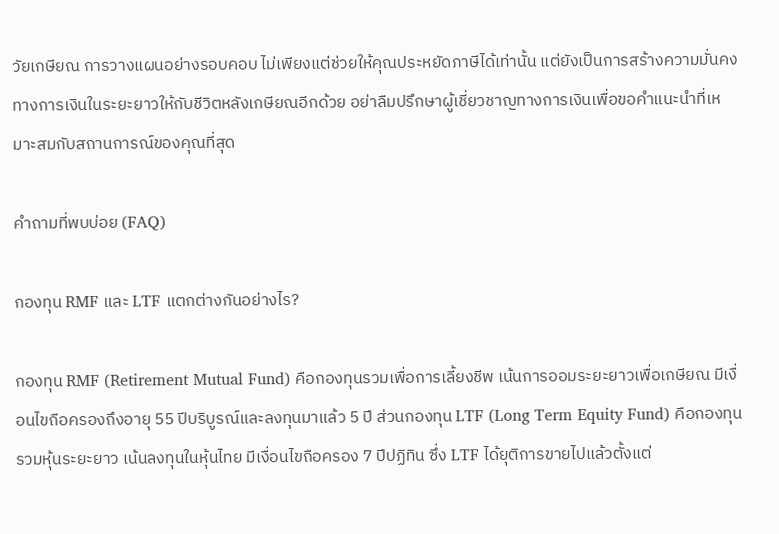วัยเกษียณ การวางแผนอย่างรอบคอบ ไม่เพียงแต่ช่วยให้คุณประหยัดภาษีได้เท่านั้น แต่ยังเป็นการสร้างความมั่นคงทางการเงินในระยะยาวให้กับชีวิตหลังเกษียณอีกด้วย อย่าลืมปรึกษาผู้เชี่ยวชาญทางการเงินเพื่อขอคำแนะนำที่เหมาะสมกับสถานการณ์ของคุณที่สุด

คำถามที่พบบ่อย (FAQ)

กองทุน RMF และ LTF แตกต่างกันอย่างไร?

กองทุน RMF (Retirement Mutual Fund) คือกองทุนรวมเพื่อการเลี้ยงชีพ เน้นการออมระยะยาวเพื่อเกษียณ มีเงื่อนไขถือครองถึงอายุ 55 ปีบริบูรณ์และลงทุนมาแล้ว 5 ปี ส่วนกองทุน LTF (Long Term Equity Fund) คือกองทุนรวมหุ้นระยะยาว เน้นลงทุนในหุ้นไทย มีเงื่อนไขถือครอง 7 ปีปฏิทิน ซึ่ง LTF ได้ยุติการขายไปแล้วตั้งแต่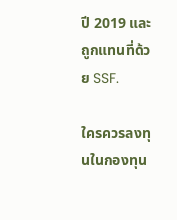ปี 2019 และถูกแทนที่ด้วย SSF.

ใครควรลงทุนในกองทุน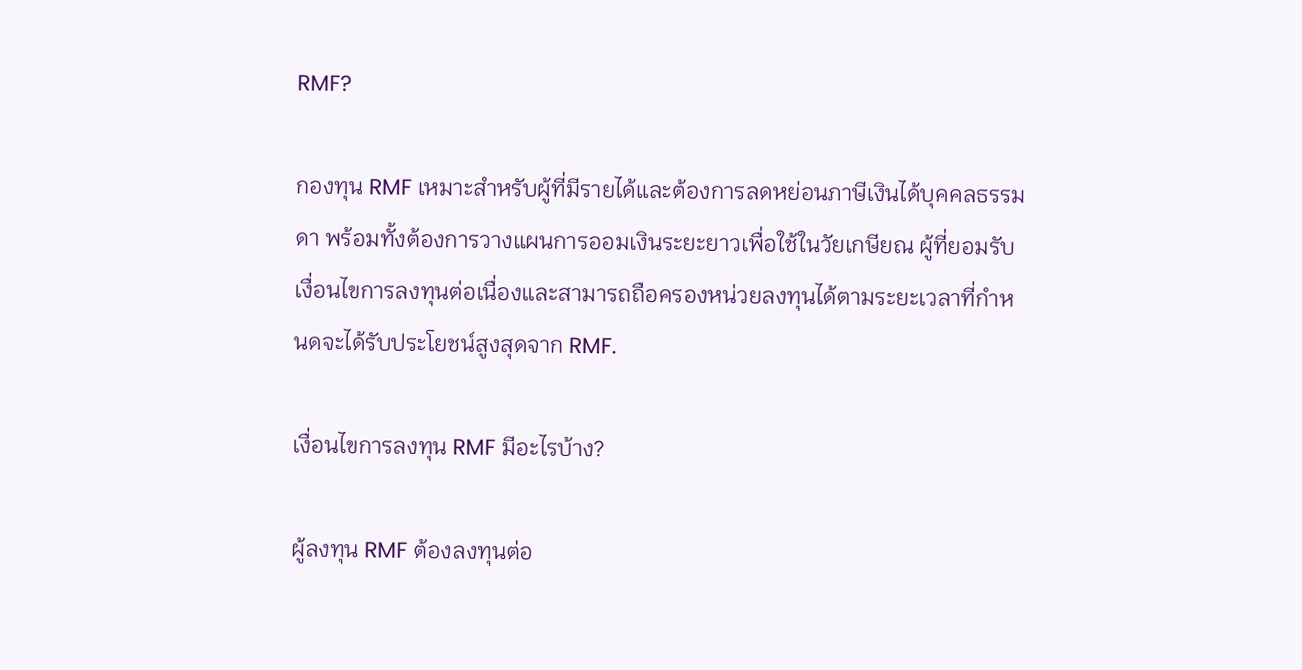RMF?

กองทุน RMF เหมาะสำหรับผู้ที่มีรายได้และต้องการลดหย่อนภาษีเงินได้บุคคลธรรมดา พร้อมทั้งต้องการวางแผนการออมเงินระยะยาวเพื่อใช้ในวัยเกษียณ ผู้ที่ยอมรับเงื่อนไขการลงทุนต่อเนื่องและสามารถถือครองหน่วยลงทุนได้ตามระยะเวลาที่กำหนดจะได้รับประโยชน์สูงสุดจาก RMF.

เงื่อนไขการลงทุน RMF มีอะไรบ้าง?

ผู้ลงทุน RMF ต้องลงทุนต่อ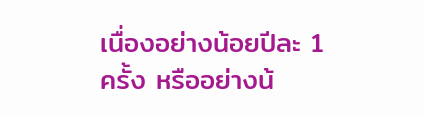เนื่องอย่างน้อยปีละ 1 ครั้ง หรืออย่างน้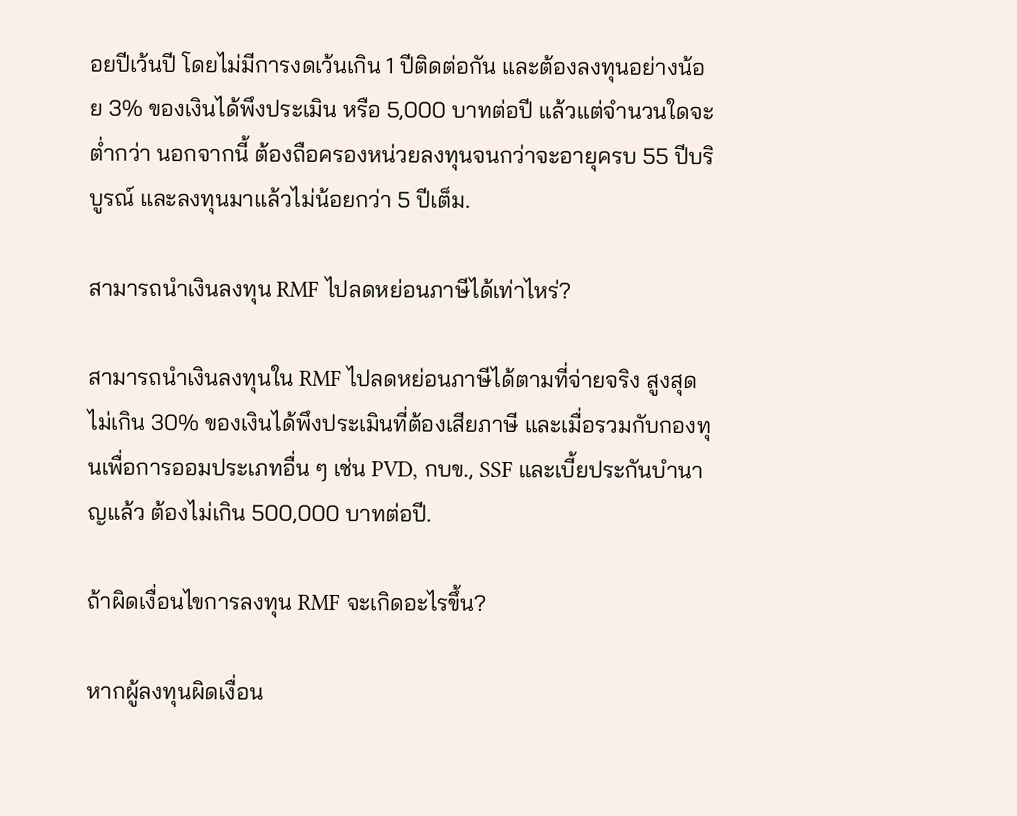อยปีเว้นปี โดยไม่มีการงดเว้นเกิน 1 ปีติดต่อกัน และต้องลงทุนอย่างน้อย 3% ของเงินได้พึงประเมิน หรือ 5,000 บาทต่อปี แล้วแต่จำนวนใดจะต่ำกว่า นอกจากนี้ ต้องถือครองหน่วยลงทุนจนกว่าจะอายุครบ 55 ปีบริบูรณ์ และลงทุนมาแล้วไม่น้อยกว่า 5 ปีเต็ม.

สามารถนำเงินลงทุน RMF ไปลดหย่อนภาษีได้เท่าไหร่?

สามารถนำเงินลงทุนใน RMF ไปลดหย่อนภาษีได้ตามที่จ่ายจริง สูงสุดไม่เกิน 30% ของเงินได้พึงประเมินที่ต้องเสียภาษี และเมื่อรวมกับกองทุนเพื่อการออมประเภทอื่น ๆ เช่น PVD, กบข., SSF และเบี้ยประกันบำนาญแล้ว ต้องไม่เกิน 500,000 บาทต่อปี.

ถ้าผิดเงื่อนไขการลงทุน RMF จะเกิดอะไรขึ้น?

หากผู้ลงทุนผิดเงื่อน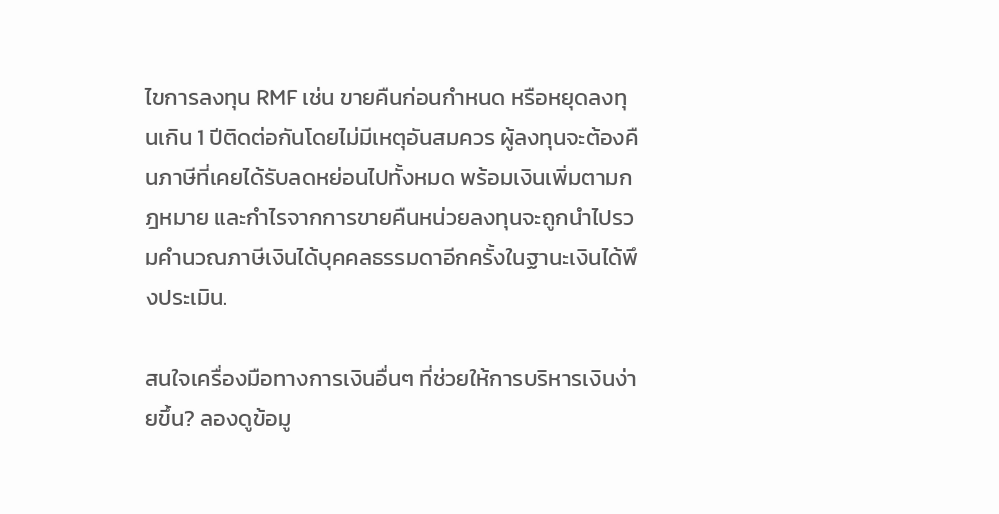ไขการลงทุน RMF เช่น ขายคืนก่อนกำหนด หรือหยุดลงทุนเกิน 1 ปีติดต่อกันโดยไม่มีเหตุอันสมควร ผู้ลงทุนจะต้องคืนภาษีที่เคยได้รับลดหย่อนไปทั้งหมด พร้อมเงินเพิ่มตามกฎหมาย และกำไรจากการขายคืนหน่วยลงทุนจะถูกนำไปรวมคำนวณภาษีเงินได้บุคคลธรรมดาอีกครั้งในฐานะเงินได้พึงประเมิน.

สนใจเครื่องมือทางการเงินอื่นๆ ที่ช่วยให้การบริหารเงินง่ายขึ้น? ลองดูข้อมู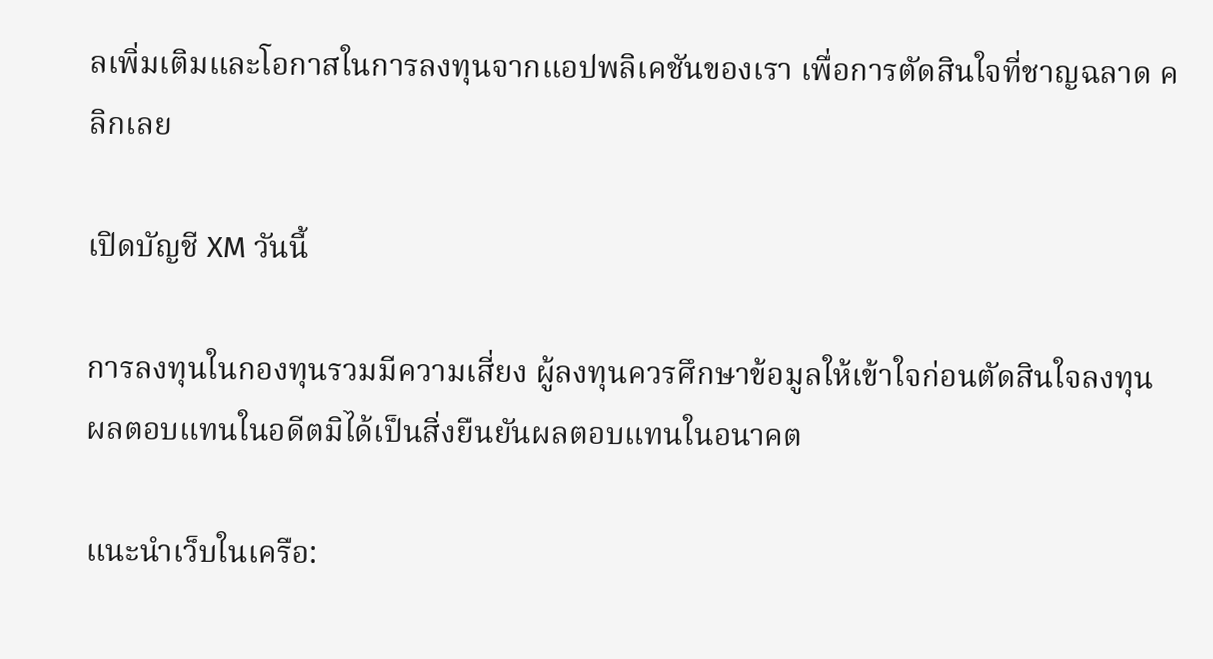ลเพิ่มเติมและโอกาสในการลงทุนจากแอปพลิเคชันของเรา เพื่อการตัดสินใจที่ชาญฉลาด คลิกเลย

เปิดบัญชี XM วันนี้

การลงทุนในกองทุนรวมมีความเสี่ยง ผู้ลงทุนควรศึกษาข้อมูลให้เข้าใจก่อนตัดสินใจลงทุน ผลตอบแทนในอดีตมิได้เป็นสิ่งยืนยันผลตอบแทนในอนาคต

แนะนำเว็บในเครือ: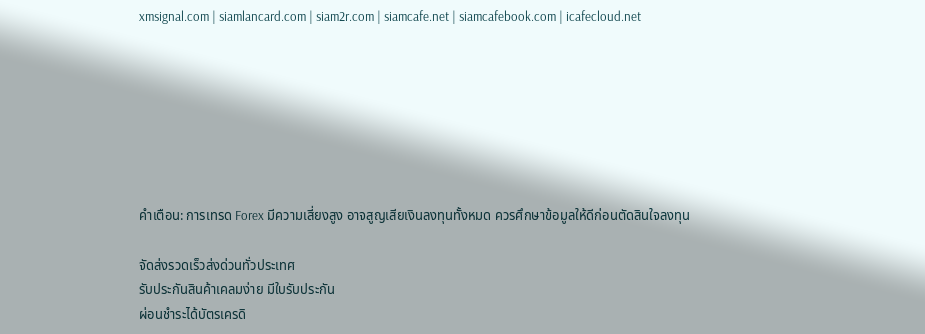xmsignal.com | siamlancard.com | siam2r.com | siamcafe.net | siamcafebook.com | icafecloud.net







คำเตือน: การเทรด Forex มีความเสี่ยงสูง อาจสูญเสียเงินลงทุนทั้งหมด ควรศึกษาข้อมูลให้ดีก่อนตัดสินใจลงทุน

จัดส่งรวดเร็วส่งด่วนทั่วประเทศ
รับประกันสินค้าเคลมง่าย มีใบรับประกัน
ผ่อนชำระได้บัตรเครดิ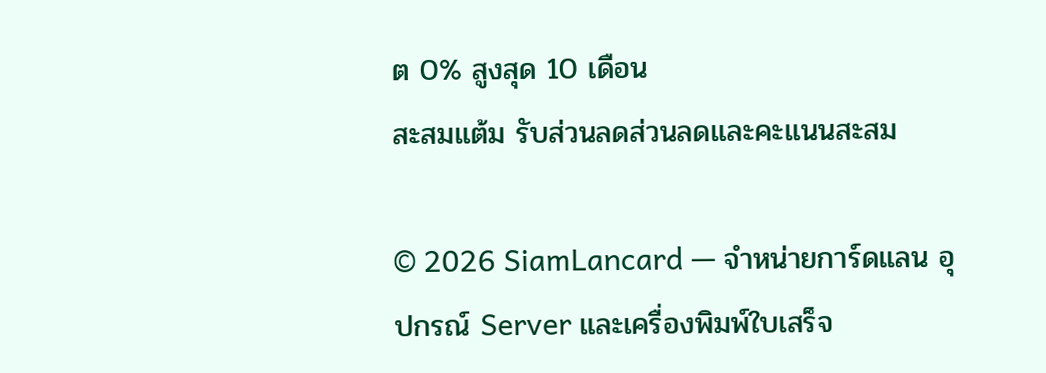ต 0% สูงสุด 10 เดือน
สะสมแต้ม รับส่วนลดส่วนลดและคะแนนสะสม

© 2026 SiamLancard — จำหน่ายการ์ดแลน อุปกรณ์ Server และเครื่องพิมพ์ใบเสร็จ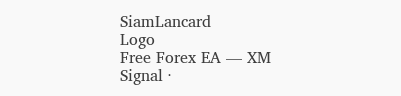SiamLancard
Logo
Free Forex EA — XM Signal ·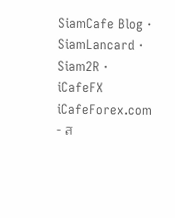SiamCafe Blog · SiamLancard · Siam2R · iCafeFX
iCafeForex.com - ส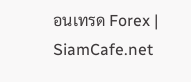อนเทรด Forex | SiamCafe.net